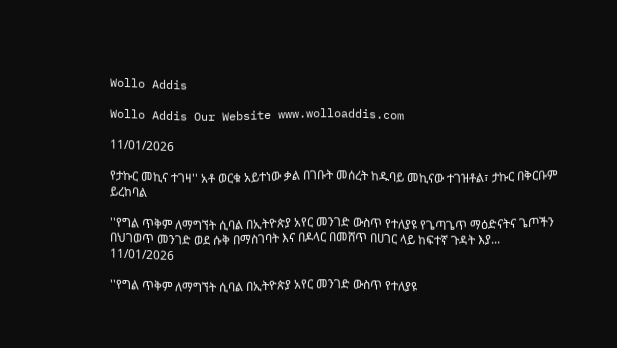Wollo Addis

Wollo Addis Our Website www.wolloaddis.com

11/01/2026

የታኩር መኪና ተገዛ'' አቶ ወርቁ አይተነው ቃል በገቡት መሰረት ከዱባይ መኪናው ተገዝቶል፣ ታኩር በቅርቡም ይረከባል

''የግል ጥቅም ለማግኘት ሲባል በኢትዮጵያ አየር መንገድ ውስጥ የተለያዩ የጌጣጌጥ ማዕድናትና ጌጦችን በህገወጥ መንገድ ወደ ሱቅ በማስገባት እና በዶላር በመሸጥ በሀገር ላይ ከፍተኛ ጉዳት እያ...
11/01/2026

''የግል ጥቅም ለማግኘት ሲባል በኢትዮጵያ አየር መንገድ ውስጥ የተለያዩ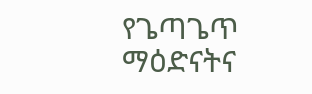የጌጣጌጥ ማዕድናትና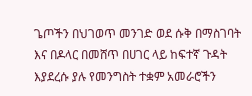ጌጦችን በህገወጥ መንገድ ወደ ሱቅ በማስገባት እና በዶላር በመሸጥ በሀገር ላይ ከፍተኛ ጉዳት እያደረሱ ያሉ የመንግስት ተቋም አመራሮችን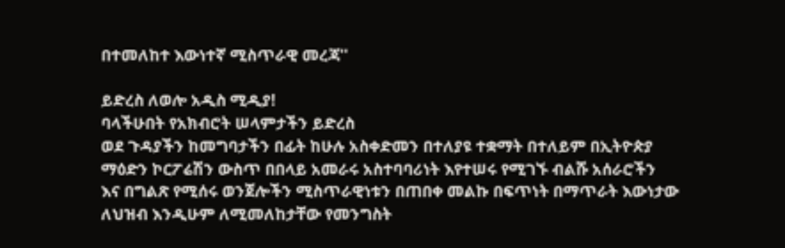በተመለከተ እውነተኛ ሚስጥራዊ መረጃ''

ይድረስ ለወሎ አዲስ ሚዲያ!
ባላችሁበት የአክብሮት ሠላምታችን ይድረስ
ወደ ጉዳያችን ከመግባታችን በፊት ከሁሉ አስቀድመን በተለያዩ ተቋማት በተለይም በኢትዮጵያ
ማዕድን ኮርፖሬሽን ውስጥ በበላይ አመራሩ አስተባባሪነት እየተሠሩ የሚገኙ ብልሹ አሰራሮችን
እና በግልጽ የሚሰሩ ወንጀሎችን ሚስጥራዊነቱን በጠበቀ መልኩ በፍጥነት በማጥራት እውነታው
ለህዝብ እንዲሁም ለሚመለከታቸው የመንግስት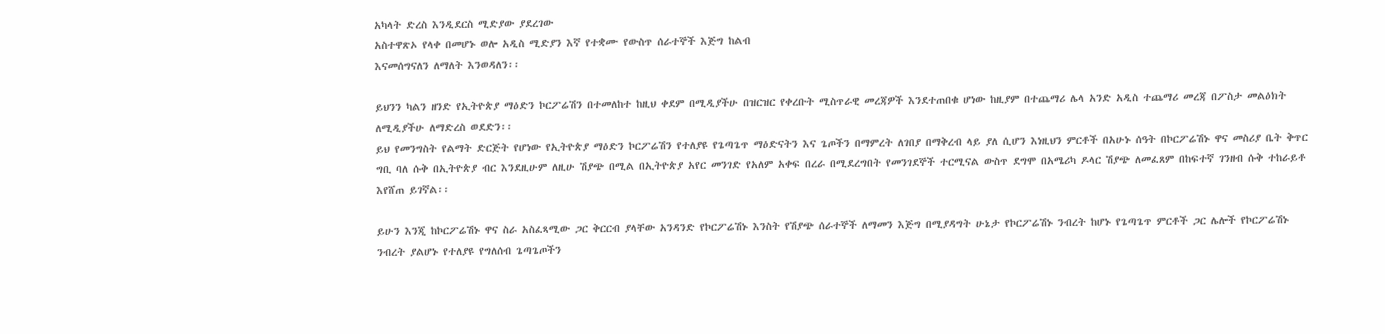አካላት ድረስ እንዲደርስ ሚድያው ያደረገው
አስተዋጽኦ የላቀ በመሆኑ ወሎ አዲስ ሚድያን እኛ የተቋሙ የውስጥ ሰራተኞች እጅግ ከልብ
እናመሰግናለን ለማለት እንወዳለን፡፡

ይህንን ካልን ዘንድ የኢትዮጵያ ማዕድን ኮርፖሬሽን በተመለከተ ከዚህ ቀደም በሚዲያችሁ በዝርዝር የቀረቡት ሚስጥራዊ መረጃዎች እንደተጠበቁ ሆነው ከዚያም በተጨማሪ ሌላ አንድ አዲስ ተጨማሪ መረጃ በፖስታ መልዕክት ለሚዲያችሁ ለማድረስ ወደድን፡፡
ይህ የመንግስት የልማት ድርጅት የሆነው የኢትዮጵያ ማዕድን ኮርፖሬሽን የተለያዩ የጌጣጌጥ ማዕድናትን እና ጌጦችን በማምረት ለገበያ በማቅረብ ላይ ያለ ሲሆን እነዚህን ምርቶች በአሁኑ ሰዓት በኮርፖሬሽኑ ዋና መስሪያ ቤት ቅጥር ግቢ ባለ ሱቅ በኢትዮጵያ ብር እንደዚሁም ለዚሁ ሽያጭ በሚል በኢትዮጵያ አየር መንገድ የአለም አቀፍ በረራ በሚደረግበት የመንገደኞች ተርሚናል ውስጥ ደግሞ በአሜሪካ ዶላር ሽያጭ ለመፈጸም በከፍተኛ ገንዘብ ሱቅ ተከራይቶ እየሸጠ ይገኛል፡፡

ይሁን እንጂ ከኮርፖሬሽኑ ዋና ስራ አስፈጻሚው ጋር ቅርርብ ያላቸው አንዳንድ የኮርፖሬሽኑ እንስት የሽያጭ ሰራተኞች ለማመን እጅግ በሚያዳግት ሁኔታ የኮርፖሬሽኑ ንብረት ከሆኑ የጌጣጌጥ ምርቶች ጋር ሌሎች የኮርፖሬሽኑ ንብረት ያልሆኑ የተለያዩ የግለሰብ ጌጣጌጦችን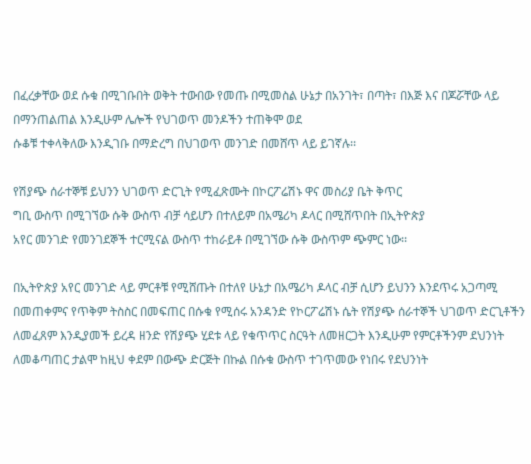በፈረቃቸው ወደ ሱቁ በሚገቡበት ወቅት ተውበው የመጡ በሚመስል ሁኔታ በአንገት፣ በጣት፣ በእጅ እና በጆሯቸው ላይ በማንጠልጠል እንዲሁም ሌሎች የህገወጥ መንዶችን ተጠቅሞ ወደ
ሱቆቹ ተቀላቅለው እንዲገቡ በማድረግ በህገወጥ መንገድ በመሸጥ ላይ ይገኛሉ፡፡

የሽያጭ ሰራተኞቹ ይህንን ህገወጥ ድርጊት የሚፈጽሙት በኮርፖሬሽኑ ዋና መስሪያ ቤት ቅጥር
ግቢ ውስጥ በሚገኘው ሱቅ ውስጥ ብቻ ሳይሆን በተለይም በአሜሪካ ዶላር በሚሸጥበት በኢትዮጵያ
አየር መንገድ የመንገደኞች ተርሚናል ውስጥ ተከራይቶ በሚገኘው ሱቅ ውስጥም ጭምር ነው፡፡

በኢትዮጵያ አየር መንገድ ላይ ምርቶቹ የሚሸጡት በተለየ ሁኔታ በአሜሪካ ዶላር ብቻ ሲሆን ይህንን እንደጥሩ አጋጣሚ በመጠቀምና የጥቅም ትስስር በመፍጠር በሱቁ የሚሰሩ አንዳንድ የኮርፖሬሽኑ ሴት የሽያጭ ሰራተኞች ህገወጥ ድርጊቶችን ለመፈጸም እንዲያመች ይረዳ ዘንድ የሽያጭ ሂደቱ ላይ የቁጥጥር ስርዓት ለመዘርጋት እንዲሁም የምርቶችንም ደህንነት ለመቆጣጠር ታልሞ ከዚህ ቀደም በውጭ ድርጅት በኩል በሱቁ ውስጥ ተገጥመው የነበሩ የደህንነት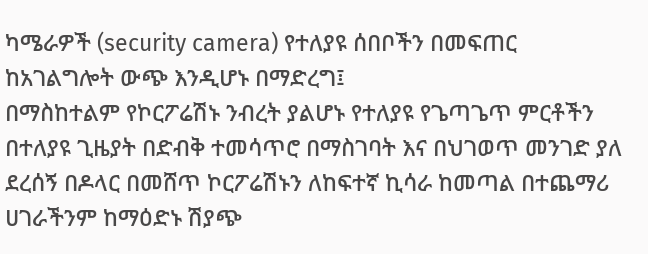ካሜራዎች (security camera) የተለያዩ ሰበቦችን በመፍጠር ከአገልግሎት ውጭ እንዲሆኑ በማድረግ፤
በማስከተልም የኮርፖሬሽኑ ንብረት ያልሆኑ የተለያዩ የጌጣጌጥ ምርቶችን በተለያዩ ጊዜያት በድብቅ ተመሳጥሮ በማስገባት እና በህገወጥ መንገድ ያለ ደረሰኝ በዶላር በመሸጥ ኮርፖሬሽኑን ለከፍተኛ ኪሳራ ከመጣል በተጨማሪ ሀገራችንም ከማዕድኑ ሽያጭ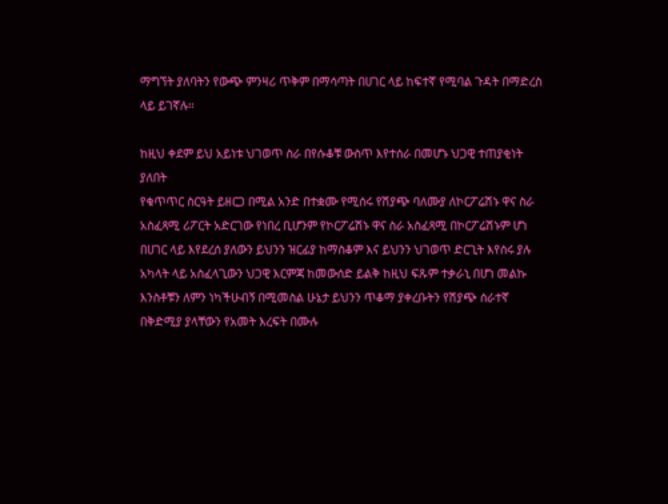ማግኘት ያለባትን የውጭ ምንዛሪ ጥቅም በማሳጣት በሀገር ላይ ከፍተኛ የሚባል ጉዳት በማድረስ ላይ ይገኛሉ፡፡

ከዚህ ቀደም ይህ አይነቱ ህገወጥ ስራ በየሱቆቹ ውስጥ እየተሰራ በመሆኑ ህጋዊ ተጠያቂነት ያለበት
የቁጥጥር ስርዓት ይዘርጋ በሚል አንድ በተቋሙ የሚሰሩ የሽያጭ ባለሙያ ለኮርፖሬሽኑ ዋና ስራ
አስፈጻሚ ሪፖርት አድርገው የነበረ ቢሆንም የኮርፖሬሽኑ ዋና ስራ አስፈጻሚ በኮርፖሬሽኑም ሆነ
በሀገር ላይ እየደረሰ ያለውን ይህንን ዝርፊያ ከማስቆም እና ይህንን ህገወጥ ድርጊት እየሰሩ ያሉ
አካላት ላይ አስፈላጊውን ህጋዊ እርምጃ ከመውሰድ ይልቅ ከዚህ ፍጹም ተቃራኒ በሆነ መልኩ
እንስቶቹን ለምን ነካችሁብኝ በሚመስል ሁኔታ ይህንን ጥቆማ ያቀረቡትን የሽያጭ ሰራተኛ
በቅድሚያ ያላቸውን የአመት እረፍት በሙሉ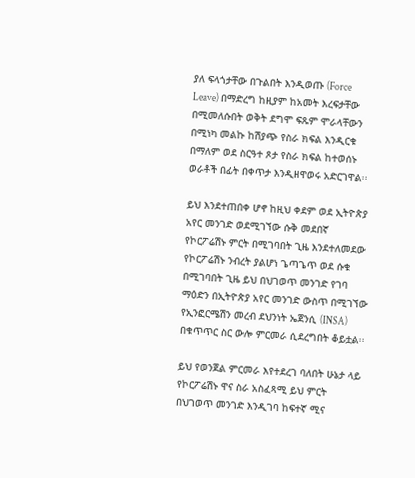ያለ ፍላጎታቸው በጉልበት እንዲወጡ (Force
Leave) በማድረግ ከዚያም ከአመት እረፍታቸው በሚመለሱበት ወቅት ደግሞ ፍጹም ሞራላቸውን
በሚነካ መልኩ ከሽያጭ የስራ ክፍል እንዲርቁ በማለም ወደ ስርዓተ ጾታ የስራ ክፍል ከተወሰኑ
ወራቶች በፊት በቀጥታ እንዲዘዋወሩ አድርገዋል፡፡

ይህ እንደተጠበቀ ሆኖ ከዚህ ቀደም ወደ ኢትዮጵያ አየር መንገድ ወደሚገኘው ሱቅ መደበኛ የኮርፖሬሽኑ ምርት በሚገባበት ጊዜ እንደተለመደው የኮርፖሬሽኑ ንብረት ያልሆነ ጌጣጌጥ ወደ ሱቁ በሚገባበት ጊዜ ይህ በህገወጥ መንገድ የገባ ማዕድን በኢትዮጵያ አየር መንገድ ውስጥ በሚገኘው የኢንፎርሜሽን መረብ ደህንነት ኤጀንሲ (INSA) በቁጥጥር ስር ውሎ ምርመራ ሲደረግበት ቆይቷል፡፡

ይህ የወንጀል ምርመራ እየተደረገ ባለበት ሁኔታ ላይ የኮርፖሬሽኑ ዋና ስራ አስፈጻሚ ይህ ምርት በህገወጥ መንገድ እንዲገባ ከፍተኛ ሚና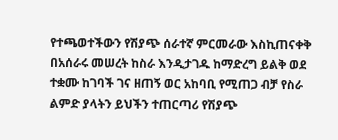የተጫወተችውን የሽያጭ ሰራተኛ ምርመራው እስኪጠናቀቅ በአሰራሩ መሠረት ከስራ እንዲታገዱ ከማድረግ ይልቅ ወደ ተቋሙ ከገባች ገና ዘጠኝ ወር አከባቢ የሚጠጋ ብቻ የስራ ልምድ ያላትን ይህችን ተጠርጣሪ የሽያጭ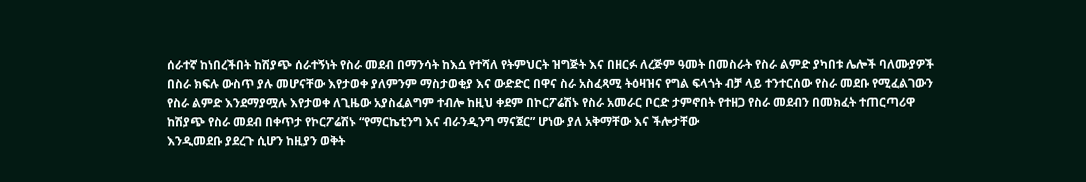ሰራተኛ ከነበረችበት ከሽያጭ ሰራተኝነት የስራ መደብ በማንሳት ከእሷ የተሻለ የትምህርት ዝግጅት እና በዘርፉ ለረጅም ዓመት በመስራት የስራ ልምድ ያካበቱ ሌሎች ባለሙያዎች በስራ ክፍሉ ውስጥ ያሉ መሆናቸው እየታወቀ ያለምንም ማስታወቂያ እና ውድድር በዋና ስራ አስፈጻሚ ትዕዛዝና የግል ፍላጎት ብቻ ላይ ተንተርሰው የስራ መደቡ የሚፈልገውን የስራ ልምድ እንደማያሟሉ እየታወቀ ለጊዜው አያስፈልግም ተብሎ ከዚህ ቀደም በኮርፖሬሽኑ የስራ አመራር ቦርድ ታምኖበት የተዘጋ የስራ መደብን በመክፈት ተጠርጣሪዋ ከሽያጭ የስራ መደብ በቀጥታ የኮርፖሬሽኑ “የማርኬቲንግ እና ብራንዲንግ ማናጀር” ሆነው ያለ አቅማቸው እና ችሎታቸው
እንዲመደቡ ያደረጉ ሲሆን ከዚያን ወቅት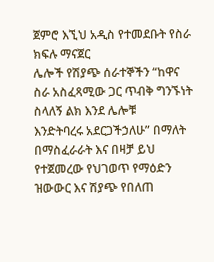ጀምሮ እኚህ አዲስ የተመደቡት የስራ ክፍሉ ማናጀር
ሌሎች የሽያጭ ሰራተኞችን “ከዋና ስራ አስፈጻሚው ጋር ጥብቅ ግንኙነት ስላለኝ ልክ እንደ ሌሎቹ
እንድትባረሩ አደርጋችኃለሁ” በማለት በማስፈራራት እና በዛቻ ይህ የተጀመረው የህገወጥ የማዕድን
ዝውውር እና ሽያጭ የበለጠ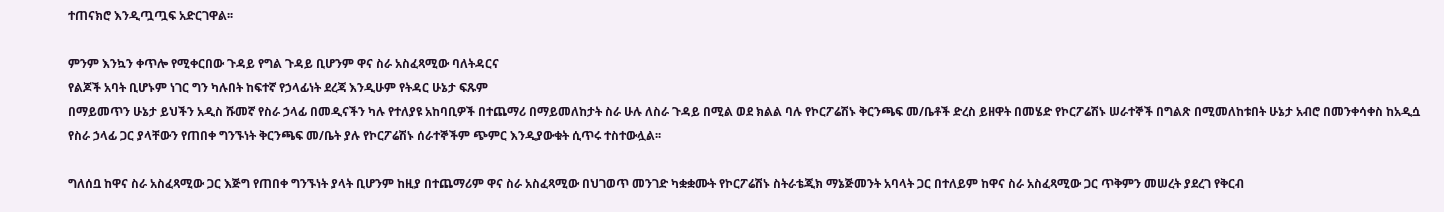ተጠናክሮ እንዲጧጧፍ አድርገዋል፡፡

ምንም እንኳን ቀጥሎ የሚቀርበው ጉዳይ የግል ጉዳይ ቢሆንም ዋና ስራ አስፈጻሚው ባለትዳርና
የልጆች አባት ቢሆኑም ነገር ግን ካሉበት ከፍተኛ የኃላፊነት ደረጃ እንዲሁም የትዳር ሁኔታ ፍጹም
በማይመጥን ሁኔታ ይህችን አዲስ ሹመኛ የስራ ኃላፊ በመዲናችን ካሉ የተለያዩ አከባቢዎች በተጨማሪ በማይመለከታት ስራ ሁሉ ለስራ ጉዳይ በሚል ወደ ክልል ባሉ የኮርፖሬሽኑ ቅርንጫፍ መ/ቤቶች ድረስ ይዘዋት በመሄድ የኮርፖሬሽኑ ሠራተኞች በግልጽ በሚመለከቱበት ሁኔታ አብሮ በመንቀሳቀስ ከአዲሷ የስራ ኃላፊ ጋር ያላቸውን የጠበቀ ግንኙነት ቅርንጫፍ መ/ቤት ያሉ የኮርፖሬሽኑ ሰራተኞችም ጭምር እንዲያውቁት ሲጥሩ ተስተውሏል፡፡

ግለሰቧ ከዋና ስራ አስፈጻሚው ጋር እጅግ የጠበቀ ግንኙነት ያላት ቢሆንም ከዚያ በተጨማሪም ዋና ስራ አስፈጻሚው በህገወጥ መንገድ ካቋቋሙት የኮርፖሬሽኑ ስትራቴጂክ ማኔጅመንት አባላት ጋር በተለይም ከዋና ስራ አስፈጻሚው ጋር ጥቅምን መሠረት ያደረገ የቅርብ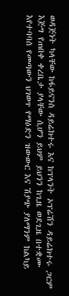ወዳጅነት ካላቸው ከፋይናንስ ዳይሬክተሩ እና ከፕላንት ኦፕሬሽን ዳይሬክተሩ ጋርም እጅግ የጠበቀ ቀረቤታ ያላቸው ሲሆን ይህም ይህንን ከጊዜ ወደጊዜ በተቋሙ እየተባባሰ የመጣውን ህገወጥ የማዕድን ዝውውር እና ሽያጭ ያለማንም ከልካይ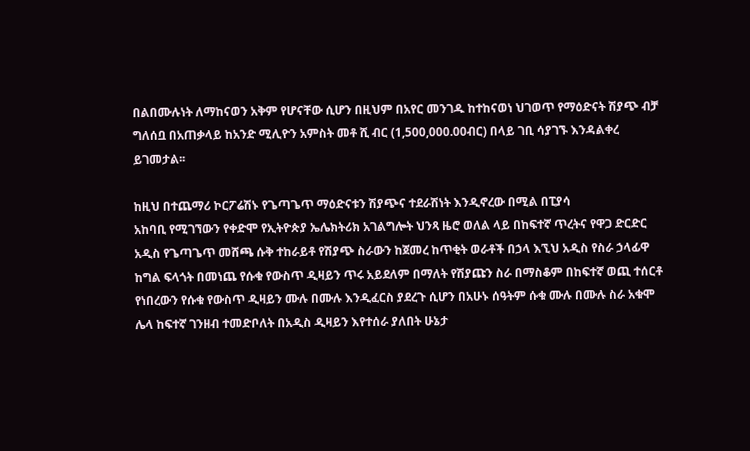በልበሙሉነት ለማከናወን አቅም የሆናቸው ሲሆን በዚህም በአየር መንገዱ ከተከናወነ ህገወጥ የማዕድናት ሽያጭ ብቻ ግለሰቧ በአጠቃላይ ከአንድ ሚሊዮን አምስት መቶ ሺ ብር (1,500,000.00ብር) በላይ ገቢ ሳያገኙ እንዳልቀረ ይገመታል፡፡

ከዚህ በተጨማሪ ኮርፖሬሽኑ የጌጣጌጥ ማዕድናቱን ሽያጭና ተደራሽነት እንዲኖረው በሚል በፒያሳ
አከባቢ የሚገኘውን የቀድሞ የኢትዮጵያ ኤሌክትሪክ አገልግሎት ህንጻ ዜሮ ወለል ላይ በከፍተኛ ጥረትና የዋጋ ድርድር አዲስ የጌጣጌጥ መሸጫ ሱቅ ተከራይቶ የሽያጭ ስራውን ከጀመረ ከጥቂት ወራቶች በኃላ እኚህ አዲስ የስራ ኃላፊዋ ከግል ፍላጎት በመነጨ የሱቁ የውስጥ ዲዛይን ጥሩ አይደለም በማለት የሽያጩን ስራ በማስቆም በከፍተኛ ወጪ ተሰርቶ የነበረውን የሱቁ የውስጥ ዲዛይን ሙሉ በሙሉ እንዲፈርስ ያደረጉ ሲሆን በአሁኑ ሰዓትም ሱቁ ሙሉ በሙሉ ስራ አቁሞ ሌላ ከፍተኛ ገንዘብ ተመድቦለት በአዲስ ዲዛይን እየተሰራ ያለበት ሁኔታ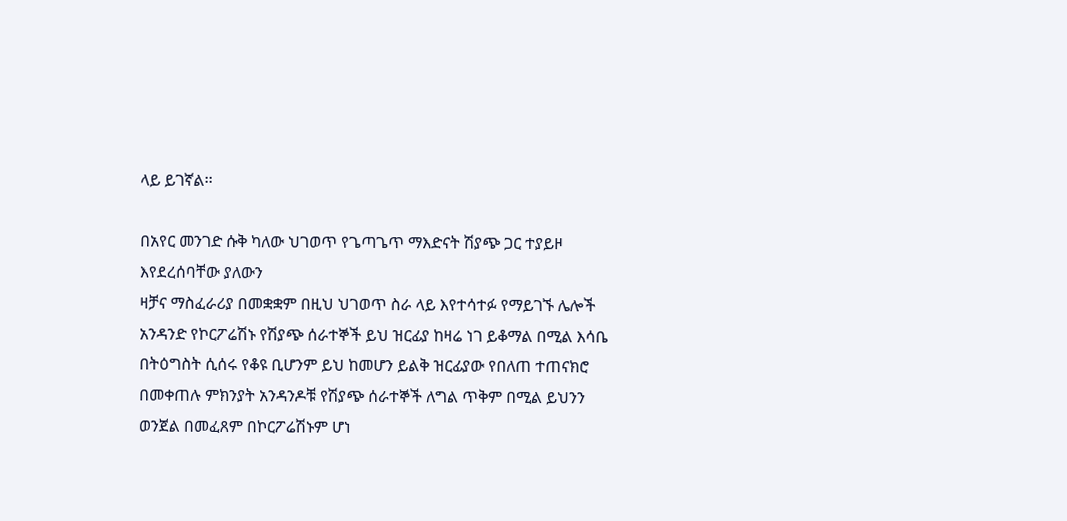ላይ ይገኛል፡፡

በአየር መንገድ ሱቅ ካለው ህገወጥ የጌጣጌጥ ማእድናት ሽያጭ ጋር ተያይዞ እየደረሰባቸው ያለውን
ዛቻና ማስፈራሪያ በመቋቋም በዚህ ህገወጥ ስራ ላይ እየተሳተፉ የማይገኙ ሌሎች አንዳንድ የኮርፖሬሽኑ የሽያጭ ሰራተኞች ይህ ዝርፊያ ከዛሬ ነገ ይቆማል በሚል እሳቤ በትዕግስት ሲሰሩ የቆዩ ቢሆንም ይህ ከመሆን ይልቅ ዝርፊያው የበለጠ ተጠናክሮ በመቀጠሉ ምክንያት አንዳንዶቹ የሽያጭ ሰራተኞች ለግል ጥቅም በሚል ይህንን ወንጀል በመፈጸም በኮርፖሬሽኑም ሆነ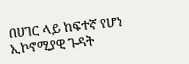በሀገር ላይ ከፍተኛ የሆነ ኢኮኖሚያዊ ጉዳት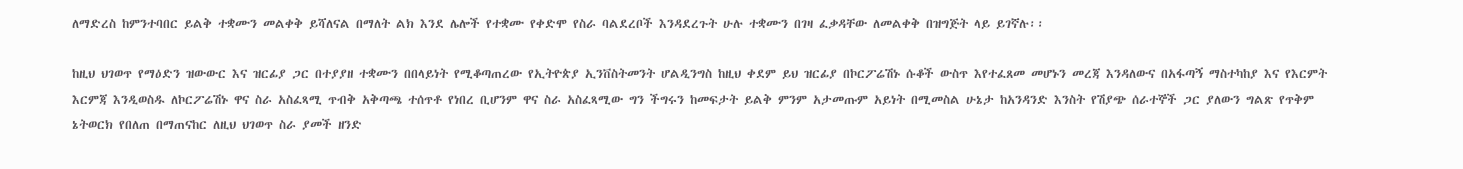ለማድረስ ከምንተባበር ይልቅ ተቋሙን መልቀቅ ይሻለናል በማለት ልክ እንደ ሌሎች የተቋሙ የቀድሞ የስራ ባልደረቦች እንዳደረጉት ሁሉ ተቋሙን በገዛ ፈቃዳቸው ለመልቀቅ በዝግጅት ላይ ይገኛሉ፡፡

ከዚህ ህገወጥ የማዕድን ዝውውር እና ዝርፊያ ጋር በተያያዘ ተቋሙን በበላይነት የሚቆጣጠረው የኢትዮጵያ ኢንቨስትመንት ሆልዲንግስ ከዚህ ቀደም ይህ ዝርፊያ በኮርፖሬሽኑ ሱቆች ውስጥ እየተፈጸመ መሆኑን መረጃ እንዳለውና በአፋጣኝ ማስተካከያ እና የእርምት እርምጃ እንዲወስዱ ለኮርፖሬሽኑ ዋና ስራ አስፈጻሚ ጥብቅ አቅጣጫ ተሰጥቶ የነበረ ቢሆንም ዋና ስራ አስፈጻሚው ግን ችግሩን ከመፍታት ይልቅ ምንም አታመጡም አይነት በሚመስል ሁኔታ ከአንዳንድ እንስት የሽያጭ ሰራተኞች ጋር ያለውን ግልጽ የጥቅም ኔትወርክ የበለጠ በማጠናከር ለዚህ ህገወጥ ስራ ያመች ዘንድ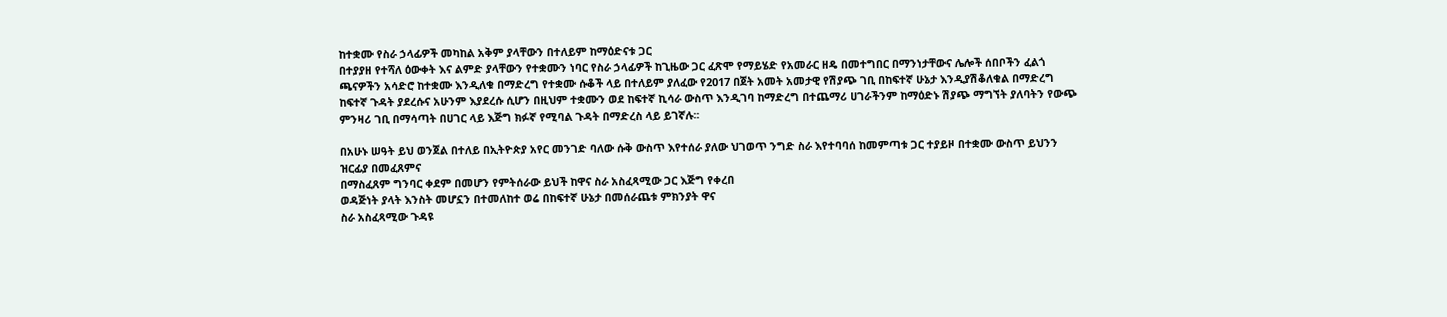ከተቋሙ የስራ ኃላፊዎች መካከል አቅም ያላቸውን በተለይም ከማዕድናቱ ጋር
በተያያዘ የተሻለ ዕውቀት እና ልምድ ያላቸውን የተቋሙን ነባር የስራ ኃላፊዎች ከጊዜው ጋር ፈጽሞ የማይሄድ የአመራር ዘዴ በመተግበር በማንነታቸውና ሌሎች ሰበቦችን ፈልጎ ጫናዎችን አሳድሮ ከተቋሙ እንዲለቁ በማድረግ የተቋሙ ሱቆች ላይ በተለይም ያለፈው የ2017 በጀት አመት አመታዊ የሽያጭ ገቢ በከፍተኛ ሁኔታ እንዲያሽቆለቁል በማድረግ ከፍተኛ ጉዳት ያደረሱና አሁንም እያደረሱ ሲሆን በዚህም ተቋሙን ወደ ከፍተኛ ኪሳራ ውስጥ እንዲገባ ከማድረግ በተጨማሪ ሀገራችንም ከማዕድኑ ሽያጭ ማግኘት ያለባትን የውጭ ምንዛሪ ገቢ በማሳጣት በሀገር ላይ እጅግ ክፉኛ የሚባል ጉዳት በማድረስ ላይ ይገኛሉ፡፡

በአሁኑ ሠዓት ይህ ወንጀል በተለይ በኢትዮጵያ አየር መንገድ ባለው ሱቅ ውስጥ እየተሰራ ያለው ህገወጥ ንግድ ስራ እየተባባሰ ከመምጣቱ ጋር ተያይዞ በተቋሙ ውስጥ ይህንን ዝርፊያ በመፈጸምና
በማስፈጸም ግንባር ቀደም በመሆን የምትሰራው ይህች ከዋና ስራ አስፈጻሚው ጋር እጅግ የቀረበ
ወዳጅነት ያላት እንስት መሆኗን በተመለከተ ወሬ በከፍተኛ ሁኔታ በመሰራጨቱ ምክንያት ዋና
ስራ አስፈጻሚው ጉዳዩ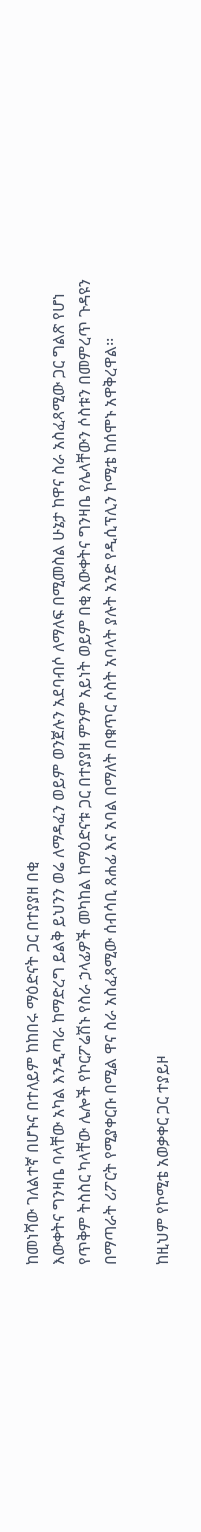ከመነሻው ገለልተኛ በሆኑና በተለይም ከከበሩ ማዕድናት ጋር በተያያዘ በቂ
እውቀትና ግንዛቤ ባላቸው አካል እንዲጣራ ከማድረግ ይልቅ ይህንን ወሬ ለማዳፈን ወይም ወንጀሉን አደባብሶ ለማለፍ በሚመስል ሁኔታ ከዋና ስራ አስፈጻሚው ጋር ግልጽ የሆነ የጥቅም ትስስር ካላቸው ሌሎች የኮርፖሬሽኑ የስራ ኃላፊዎች መካከል ከማዕድናቱ ጋር በተያያዘ ምንም አይነት ወይም በቂ እውቀትና ግንዛቤ የሌላቸውን ሶስቱን በመምረጥ ጉዳዩን በማጣራት ሪፖርት የሚያቀርቡ በሚል ዋና ስራ አስፈጻሚው ሰብሳቢ ጸሐፊ እና አባል በማለት በቁጥር ሶስት አባላት ያሉት አንድ የዲሲፕሊን ኮሚቴ ከሰሞኑ አዋቅረዋል፡፡

ከዚህም የኮሚቴ አወቃቀር ጋር ተያይዞ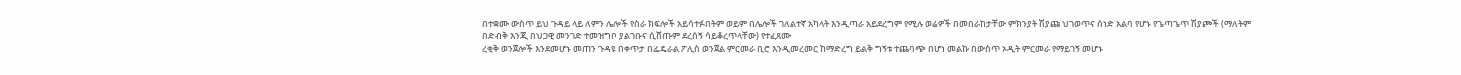በተቋሙ ውስጥ ይህ ጉዳይ ላይ ለምን ሌሎች የስራ ክፍሎች አይሳተፉበትም ወይም በሌሎች ገለልተኛ አካላት እንዲጣራ አይደረግም የሚሉ ወሬዎች በመበራከታቸው ምክንያት ሽያጩ ህገወጥና ሰነድ አልባ የሆኑ የጌጣጌጥ ሽያጮች (ማለትም
በድብቅ እንጂ በህጋዊ መንገድ ተመዝግቦ ያልገቡና ሲሸጡም ደረሰኝ ሳይቆረጥላቸው) የተፈጸሙ
ረቂቅ ወንጀሎች እንደመሆኑ መጠን ጉዳዩ በቀጥታ በፌዴራል ፖሊስ ወንጀል ምርመራ ቢሮ እንዲመረመር ከማድረግ ይልቅ ግኝቱ ተጨባጭ በሆነ መልኩ በውስጥ ኦዲት ምርመራ የማይገኝ መሆኑ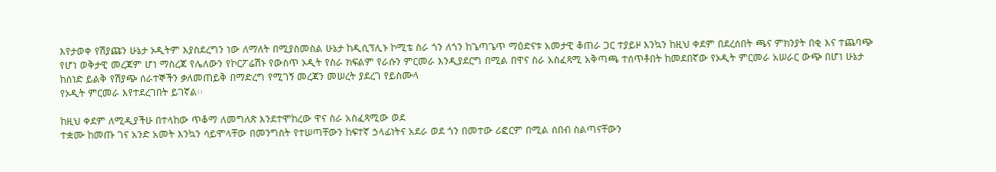እየታወቀ የሽያጩን ሁኔታ ኦዲትም እያስደረግን ነው ለማለት በሚያስመስል ሁኔታ ከዲሲፕሊኑ ኮሚቴ ስራ ጎን ለጎን ከጌጣጌጥ ማዕድናቱ አመታዊ ቆጠራ ጋር ተያይዞ እንኳን ከዚህ ቀደም በደረሰበት ጫና ምክንያት በቂ እና ተጨባጭ የሆነ ወቅታዊ መረጃም ሆነ ማስረጃ የሌለውን የኮርፖሬሽኑ የውስጥ ኦዲት የስራ ክፍልም የራሱን ምርመራ እንዲያደርግ በሚል በዋና ስራ አስፈጻሚ አቅጣጫ ተሰጥቶበት ከመደበኛው የኦዲት ምርመራ አሠራር ውጭ በሆነ ሁኔታ ከሰነድ ይልቅ የሽያጭ ሰራተኞችን ቃለመጠይቅ በማድረግ የሚገኝ መረጃን መሠረት ያደረገ የይስሙላ
የኦዲት ምርመራ እየተደረገበት ይገኛል፡፡

ከዚህ ቀደም ለሚዲያችሁ በተላከው ጥቆማ ለመግለጽ እንደተሞከረው ዋና ስራ አስፈጻሚው ወደ
ተቋሙ ከመጡ ገና አንድ አመት እንኳን ሳይሞላቸው በመንግስት የተሠጣቸውን ከፍተኛ ኃላፊነትና አደራ ወደ ጎን በመተው ሪፎርም በሚል ሰበብ ስልጣናቸውን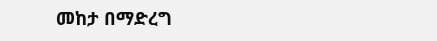መከታ በማድረግ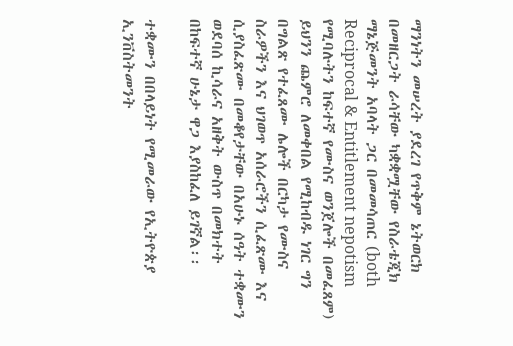ማንነትን መሠረት ያደረገ የጥቅም ኔትወርክ በመዘርጋት ራሳቸው ካቋቋሟቸው የስራቴጂክ ማኔጅመንት አባላት ጋር በመመሳጠር (both Reciprocal & Entitlement nepotism የሚባሉትን ከፍተኛ የሙስና ወንጀሎች በመፈጸም) ይህንን ጨምሮ ለመቀበል የሚከብዱ ነገር ግን በግልጽ የተፈጸሙ ሌሎች በርካታ የሙስና ስራዎችን እና ህገወጥ አሰራሮችን ሲፈጽሙ እና ሲያስፈጽሙ በመቆየታቸው በአሁኑ ሰዓት ተቋሙን ወደባሰ ኪሳራና አዘቅት ውስጥ በመክተት በከፍተኛ ሁኔታ ዋጋ እያስከፈለ ይገኛል፡፡

ተቋሙን በበላይነት የሚመራው የኢትዮጵያ ኢንቨስትመንት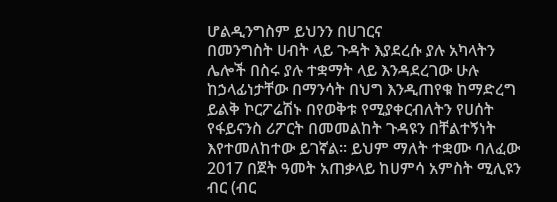ሆልዲንግስም ይህንን በሀገርና
በመንግስት ሀብት ላይ ጉዳት እያደረሱ ያሉ አካላትን ሌሎች በስሩ ያሉ ተቋማት ላይ እንዳደረገው ሁሉ ከኃላፊነታቸው በማንሳት በህግ እንዲጠየቁ ከማድረግ ይልቅ ኮርፖሬሽኑ በየወቅቱ የሚያቀርብለትን የሀሰት የፋይናንስ ሪፖርት በመመልከት ጉዳዩን በቸልተኝነት እየተመለከተው ይገኛል፡፡ ይህም ማለት ተቋሙ ባለፈው 2017 በጀት ዓመት አጠቃላይ ከሀምሳ አምስት ሚሊዩን ብር (ብር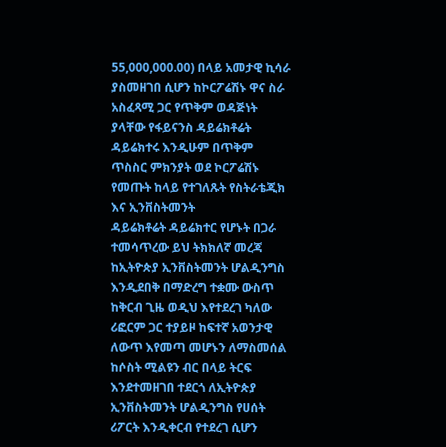55,000,000.00) በላይ አመታዊ ኪሳራ ያስመዘገበ ሲሆን ከኮርፖሬሽኑ ዋና ስራ አስፈጻሚ ጋር የጥቅም ወዳጅነት ያላቸው የፋይናንስ ዳይሬክቶሬት ዳይሬክተሩ እንዲሁም በጥቅም ጥስስር ምክንያት ወደ ኮርፖሬሽኑ የመጡት ከላይ የተገለጹት የስትራቴጂክ እና ኢንቨስትመንት
ዳይሬክቶሬት ዳይሬክተር የሆኑት በጋራ ተመሳጥረው ይህ ትክክለኛ መረጃ ከኢትዮጵያ ኢንቨስትመንት ሆልዲንግስ እንዲደበቅ በማድረግ ተቋሙ ውስጥ ከቅርብ ጊዜ ወዲህ እየተደረገ ካለው ሪፎርም ጋር ተያይዞ ከፍተኛ አወንታዊ ለውጥ እየመጣ መሆኑን ለማስመሰል ከሶስት ሚልዩን ብር በላይ ትርፍ እንደተመዘገበ ተደርጎ ለኢትዮጵያ ኢንቨስትመንት ሆልዲንግስ የሀሰት ሪፖርት እንዲቀርብ የተደረገ ሲሆን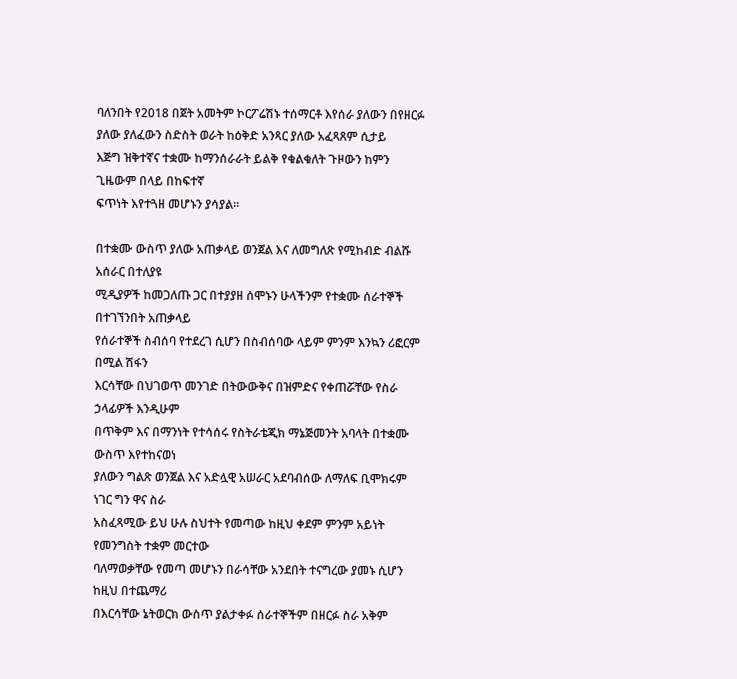ባለንበት የ2018 በጀት አመትም ኮርፖሬሽኑ ተሰማርቶ እየሰራ ያለውን በየዘርፉ ያለው ያለፈውን ስድስት ወራት ከዕቅድ አንጻር ያለው አፈጻጸም ሲታይ
እጅግ ዝቅተኛና ተቋሙ ከማንሰራራት ይልቅ የቁልቁለት ጉዞውን ከምን ጊዜውም በላይ በከፍተኛ
ፍጥነት እየተጓዘ መሆኑን ያሳያል፡፡

በተቋሙ ውስጥ ያለው አጠቃላይ ወንጀል እና ለመግለጽ የሚከብድ ብልሹ አሰራር በተለያዩ
ሚዲያዎች ከመጋለጡ ጋር በተያያዘ ሰሞኑን ሁላችንም የተቋሙ ሰራተኞች በተገኘንበት አጠቃላይ
የሰራተኞች ስብሰባ የተደረገ ሲሆን በስብሰባው ላይም ምንም እንኳን ሪፎርም በሚል ሽፋን
እርሳቸው በህገወጥ መንገድ በትውውቅና በዝምድና የቀጠሯቸው የስራ ኃላፊዎች እንዲሁም
በጥቅም እና በማንነት የተሳሰሩ የስትራቴጂክ ማኔጅመንት አባላት በተቋሙ ውስጥ እየተከናወነ
ያለውን ግልጽ ወንጀል እና አድሏዊ አሠራር አደባብሰው ለማለፍ ቢሞክሩም ነገር ግን ዋና ስራ
አስፈጻሚው ይህ ሁሉ ስህተት የመጣው ከዚህ ቀደም ምንም አይነት የመንግስት ተቋም መርተው
ባለማወቃቸው የመጣ መሆኑን በራሳቸው አንደበት ተናግረው ያመኑ ሲሆን ከዚህ በተጨማሪ
በእርሳቸው ኔትወርክ ውስጥ ያልታቀፉ ሰራተኞችም በዘርፉ ስራ አቅም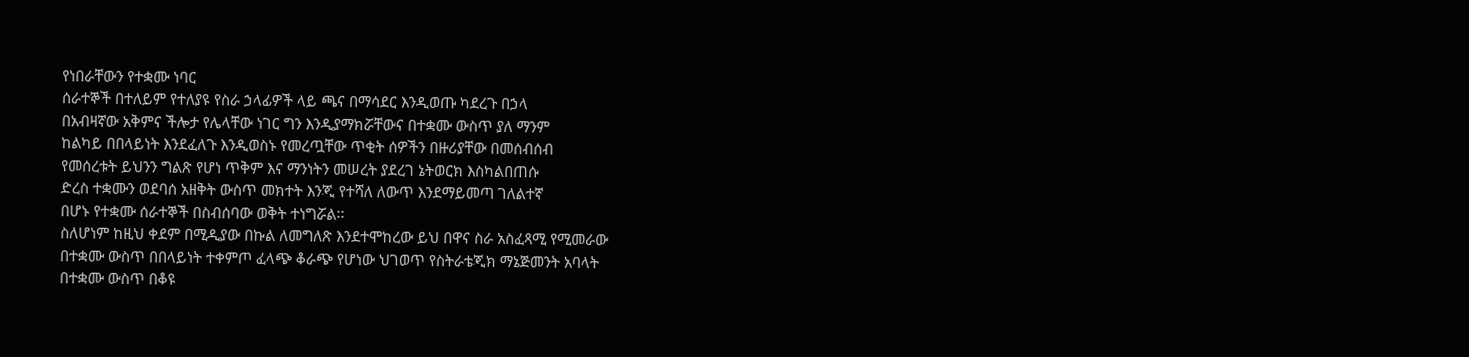የነበራቸውን የተቋሙ ነባር
ሰራተኞች በተለይም የተለያዩ የስራ ኃላፊዎች ላይ ጫና በማሳደር እንዲወጡ ካደረጉ በኃላ
በአብዛኛው አቅምና ችሎታ የሌላቸው ነገር ግን እንዲያማክሯቸውና በተቋሙ ውስጥ ያለ ማንም
ከልካይ በበላይነት እንደፈለጉ እንዲወስኑ የመረጧቸው ጥቂት ሰዎችን በዙሪያቸው በመሰብሰብ
የመሰረቱት ይህንን ግልጽ የሆነ ጥቅም እና ማንነትን መሠረት ያደረገ ኔትወርክ እስካልበጠሱ
ድረስ ተቋሙን ወደባሰ አዘቅት ውስጥ መክተት እንጂ የተሻለ ለውጥ እንደማይመጣ ገለልተኛ
በሆኑ የተቋሙ ሰራተኞች በስብሰባው ወቅት ተነግሯል፡፡
ስለሆነም ከዚህ ቀደም በሚዲያው በኩል ለመግለጽ እንደተሞከረው ይህ በዋና ስራ አስፈጻሚ የሚመራው
በተቋሙ ውስጥ በበላይነት ተቀምጦ ፈላጭ ቆራጭ የሆነው ህገወጥ የስትራቴጂክ ማኔጅመንት አባላት
በተቋሙ ውስጥ በቆዩ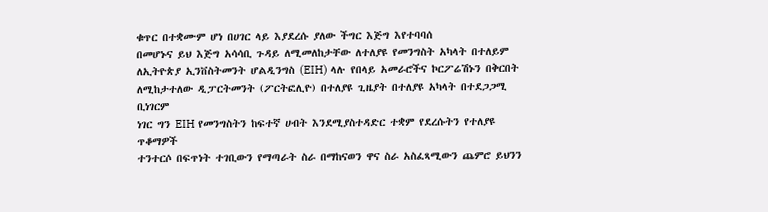ቁጥር በተቋሙም ሆነ በሀገር ላይ እያደረሱ ያለው ችግር እጅግ እየተባባሰ
በመሆኑና ይህ እጅግ አሳሳቢ ጉዳይ ለሚመለከታቸው ለተለያዩ የመንግስት አካላት በተለይም
ለኢትዮጵያ ኢንቨስትመንት ሆልዲንግስ (EIH) ላሉ የበላይ አመራሮችና ኮርፖሬሽኑን በቅርበት
ለሚከታተለው ዲፓርትመንት (ፖርትፎሊዮ) በተለያዩ ጊዜያት በተለያዩ አካላት በተደጋጋሚ ቢነገርም
ነገር ግን EIH የመንግስትን ከፍተኛ ሀብት እንደሚያስተዳድር ተቋም የደረሱትን የተለያዩ ጥቆማዎች
ተንተርሶ በፍጥነት ተገቢውን የማጣራት ስራ በማከናወን ዋና ስራ አስፈጻሚውን ጨምሮ ይህንን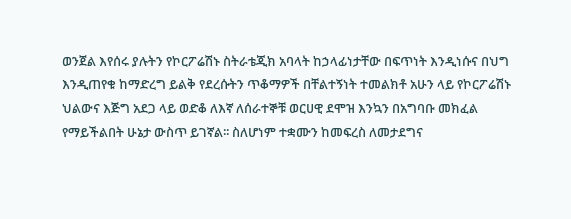ወንጀል እየሰሩ ያሉትን የኮርፖሬሽኑ ስትራቴጂክ አባላት ከኃላፊነታቸው በፍጥነት እንዲነሱና በህግ
እንዲጠየቁ ከማድረግ ይልቅ የደረሱትን ጥቆማዎች በቸልተኝነት ተመልክቶ አሁን ላይ የኮርፖሬሽኑ
ህልውና እጅግ አደጋ ላይ ወድቆ ለእኛ ለሰራተኞቹ ወርሀዊ ደሞዝ እንኳን በአግባቡ መክፈል
የማይችልበት ሁኔታ ውስጥ ይገኛል፡፡ ስለሆነም ተቋሙን ከመፍረስ ለመታደግና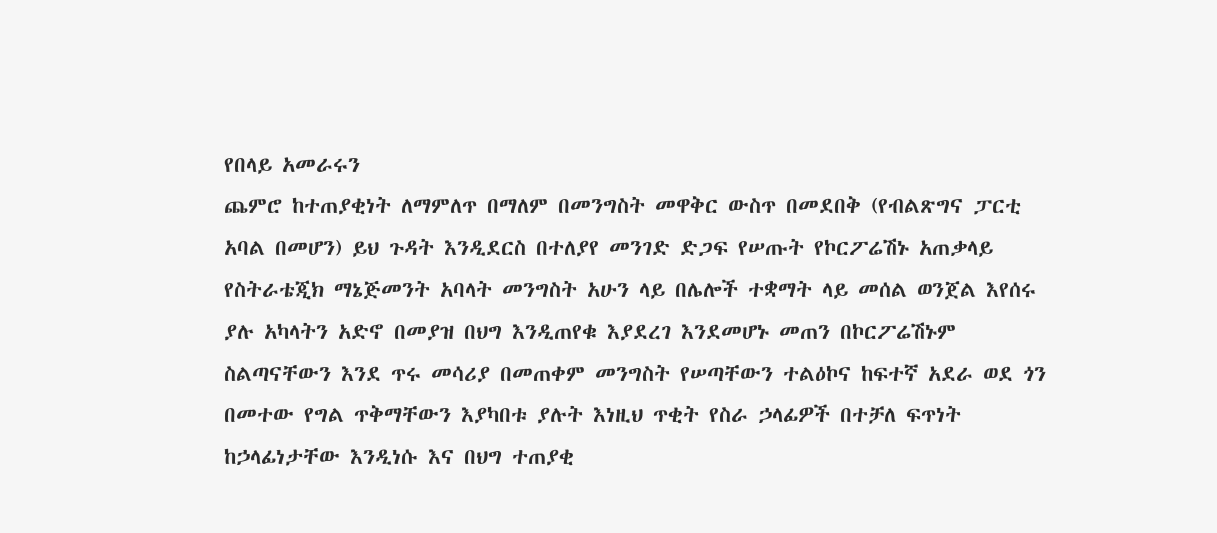የበላይ አመራሩን
ጨምሮ ከተጠያቂነት ለማምለጥ በማለም በመንግስት መዋቅር ውስጥ በመደበቅ (የብልጽግና ፓርቲ
አባል በመሆን) ይህ ጉዳት እንዲደርስ በተለያየ መንገድ ድጋፍ የሠጡት የኮርፖሬሽኑ አጠቃላይ
የስትራቴጂክ ማኔጅመንት አባላት መንግስት አሁን ላይ በሌሎች ተቋማት ላይ መሰል ወንጀል እየሰሩ
ያሉ አካላትን አድኖ በመያዝ በህግ እንዲጠየቁ እያደረገ እንደመሆኑ መጠን በኮርፖሬሽኑም
ስልጣናቸውን እንደ ጥሩ መሳሪያ በመጠቀም መንግስት የሠጣቸውን ተልዕኮና ከፍተኛ አደራ ወደ ጎን
በመተው የግል ጥቅማቸውን እያካበቱ ያሉት እነዚህ ጥቂት የስራ ኃላፊዎች በተቻለ ፍጥነት
ከኃላፊነታቸው እንዲነሱ እና በህግ ተጠያቂ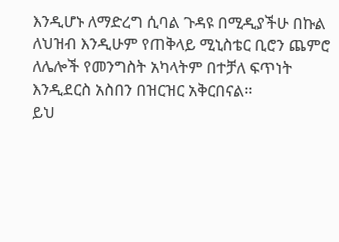እንዲሆኑ ለማድረግ ሲባል ጉዳዩ በሚዲያችሁ በኩል
ለህዝብ እንዲሁም የጠቅላይ ሚኒስቴር ቢሮን ጨምሮ ለሌሎች የመንግስት አካላትም በተቻለ ፍጥነት
እንዲደርስ አስበን በዝርዝር አቅርበናል፡፡
ይህ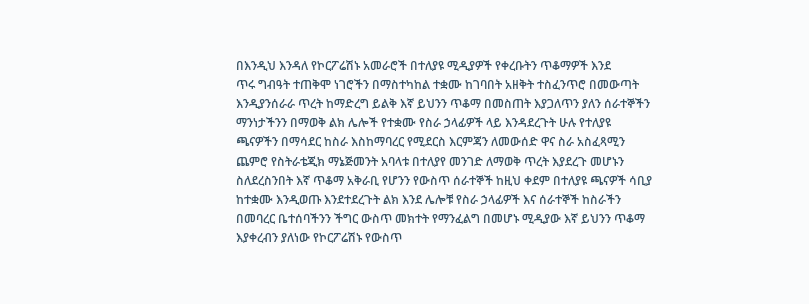በእንዲህ እንዳለ የኮርፖሬሽኑ አመራሮች በተለያዩ ሚዲያዎች የቀረቡትን ጥቆማዎች እንደ
ጥሩ ግብዓት ተጠቅሞ ነገሮችን በማስተካከል ተቋሙ ከገባበት አዘቅት ተስፈንጥሮ በመውጣት
እንዲያንሰራራ ጥረት ከማድረግ ይልቅ እኛ ይህንን ጥቆማ በመስጠት እያጋለጥን ያለን ሰራተኞችን
ማንነታችንን በማወቅ ልክ ሌሎች የተቋሙ የስራ ኃላፊዎች ላይ እንዳደረጉት ሁሉ የተለያዩ
ጫናዎችን በማሳደር ከስራ እስከማባረር የሚደርስ እርምጃን ለመውሰድ ዋና ስራ አስፈጻሚን
ጨምሮ የስትራቴጂክ ማኔጅመንት አባላቱ በተለያየ መንገድ ለማወቅ ጥረት እያደረጉ መሆኑን
ስለደረስንበት እኛ ጥቆማ አቅራቢ የሆንን የውስጥ ሰራተኞች ከዚህ ቀደም በተለያዩ ጫናዎች ሳቢያ
ከተቋሙ እንዲወጡ እንደተደረጉት ልክ እንደ ሌሎቹ የስራ ኃላፊዎች እና ሰራተኞች ከስራችን
በመባረር ቤተሰባችንን ችግር ውስጥ መክተት የማንፈልግ በመሆኑ ሚዲያው እኛ ይህንን ጥቆማ
እያቀረብን ያለነው የኮርፖሬሽኑ የውስጥ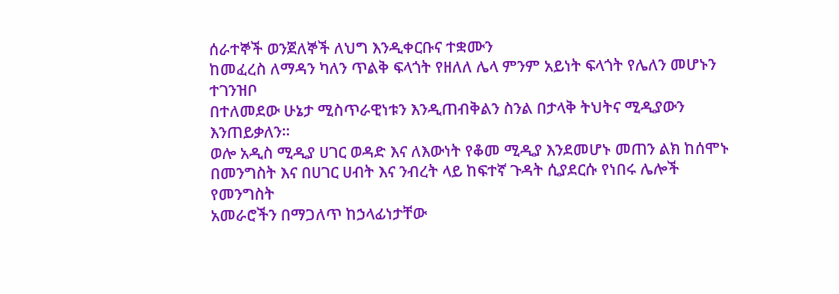ሰራተኞች ወንጀለኞች ለህግ እንዲቀርቡና ተቋሙን
ከመፈረስ ለማዳን ካለን ጥልቅ ፍላጎት የዘለለ ሌላ ምንም አይነት ፍላጎት የሌለን መሆኑን ተገንዝቦ
በተለመደው ሁኔታ ሚስጥራዊነቱን እንዲጠብቅልን ስንል በታላቅ ትህትና ሚዲያውን
እንጠይቃለን፡፡
ወሎ አዲስ ሚዲያ ሀገር ወዳድ እና ለእውነት የቆመ ሚዲያ እንደመሆኑ መጠን ልክ ከሰሞኑ
በመንግስት እና በሀገር ሀብት እና ንብረት ላይ ከፍተኛ ጉዳት ሲያደርሱ የነበሩ ሌሎች የመንግስት
አመራሮችን በማጋለጥ ከኃላፊነታቸው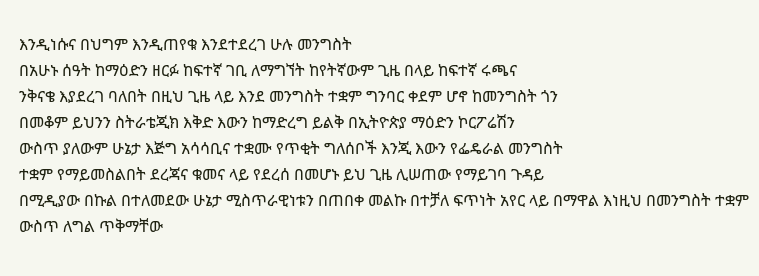እንዲነሱና በህግም እንዲጠየቁ እንደተደረገ ሁሉ መንግስት
በአሁኑ ሰዓት ከማዕድን ዘርፉ ከፍተኛ ገቢ ለማግኘት ከየትኛውም ጊዜ በላይ ከፍተኛ ሩጫና
ንቅናቄ እያደረገ ባለበት በዚህ ጊዜ ላይ እንደ መንግስት ተቋም ግንባር ቀደም ሆኖ ከመንግስት ጎን
በመቆም ይህንን ስትራቴጂክ እቅድ እውን ከማድረግ ይልቅ በኢትዮጵያ ማዕድን ኮርፖሬሽን
ውስጥ ያለውም ሁኔታ እጅግ አሳሳቢና ተቋሙ የጥቂት ግለሰቦች እንጂ እውን የፌዴራል መንግስት
ተቋም የማይመስልበት ደረጃና ቁመና ላይ የደረሰ በመሆኑ ይህ ጊዜ ሊሠጠው የማይገባ ጉዳይ
በሚዲያው በኩል በተለመደው ሁኔታ ሚስጥራዊነቱን በጠበቀ መልኩ በተቻለ ፍጥነት አየር ላይ በማዋል እነዚህ በመንግስት ተቋም ውስጥ ለግል ጥቅማቸው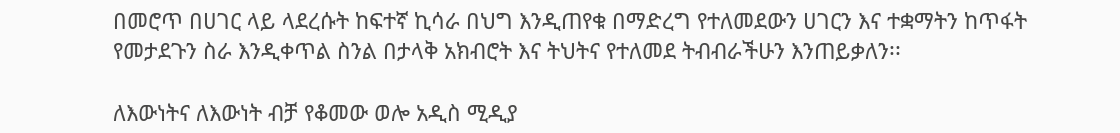በመሮጥ በሀገር ላይ ላደረሱት ከፍተኛ ኪሳራ በህግ እንዲጠየቁ በማድረግ የተለመደውን ሀገርን እና ተቋማትን ከጥፋት የመታደጉን ስራ እንዲቀጥል ስንል በታላቅ አክብሮት እና ትህትና የተለመደ ትብብራችሁን እንጠይቃለን፡፡

ለእውነትና ለእውነት ብቻ የቆመው ወሎ አዲስ ሚዲያ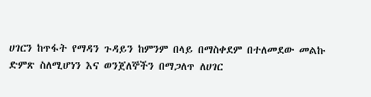ሀገርን ከጥፋት የማዳን ጉዳይን ከምንም በላይ በማስቀደም በተለመደው መልኩ ድምጽ ስለሚሆነን እና ወንጀለኞችን በማጋለጥ ለሀገር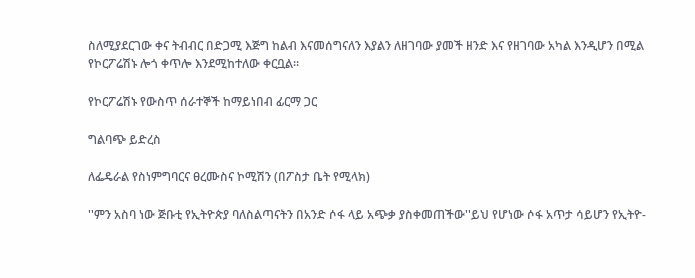ስለሚያደርገው ቀና ትብብር በድጋሚ እጅግ ከልብ እናመሰግናለን እያልን ለዘገባው ያመች ዘንድ እና የዘገባው አካል እንዲሆን በሚል የኮርፖሬሽኑ ሎጎ ቀጥሎ እንደሚከተለው ቀርቧል፡፡

የኮርፖሬሽኑ የውስጥ ሰራተኞች ከማይነበብ ፊርማ ጋር

ግልባጭ ይድረስ

ለፌዴራል የስነምግባርና ፀረሙስና ኮሚሽን (በፖስታ ቤት የሚላክ)

''ምን አስባ ነው ጅቡቲ የኢትዮጵያ ባለስልጣናትን በአንድ ሶፋ ላይ አጭቃ ያስቀመጠችው''ይህ የሆነው ሶፋ አጥታ ሳይሆን የኢትዮ-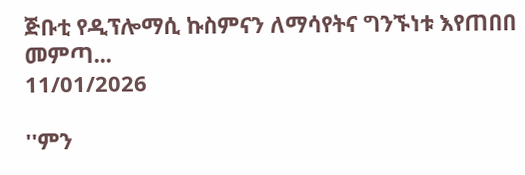ጅቡቲ የዲፕሎማሲ ኩስምናን ለማሳየትና ግንኙነቱ እየጠበበ መምጣ...
11/01/2026

''ምን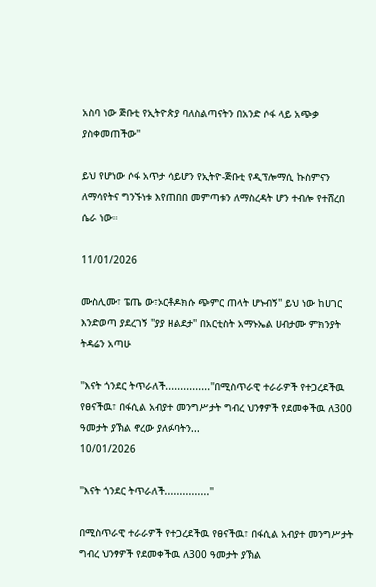አስባ ነው ጅቡቲ የኢትዮጵያ ባለስልጣናትን በአንድ ሶፋ ላይ አጭቃ ያስቀመጠችው''

ይህ የሆነው ሶፋ አጥታ ሳይሆን የኢትዮ-ጅቡቲ የዲፕሎማሲ ኩስምናን ለማሳየትና ግንኙነቱ እየጠበበ መምጣቱን ለማስረዳት ሆን ተብሎ የተሸረበ ሴራ ነው።

11/01/2026

ሙስሊሙ፣ ፔጤ ው፣ኦርቶዶክሱ ጭምር ጠላት ሆኑብኝ'' ይህ ነው ከሀገር እንድወጣ ያደረገኝ ''ያያ ዘልደታ'' በአርቲስት አማኑኤል ሀብታሙ ምክንያት ትዳሬን አጣሁ

''እናት ጎንደር ትጥራለች...............''በሚስጥራዊ ተራራዎች የተጋረደችዉ  የፀናችዉ፣ በፋሲል አብያተ መንግሥታት ግብረ ህንፃዎች የደመቀችዉ ለ300 ዓመታት ያኽል ኖረው ያለፉባትን...
10/01/2026

''እናት ጎንደር ትጥራለች...............''

በሚስጥራዊ ተራራዎች የተጋረደችዉ የፀናችዉ፣ በፋሲል አብያተ መንግሥታት ግብረ ህንፃዎች የደመቀችዉ ለ300 ዓመታት ያኽል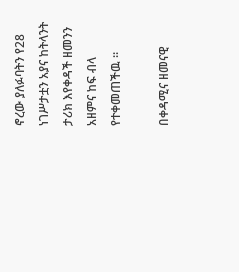ኖረው ያለፉባትን የ28 ነገሥታቷን አያና ከትላንት ታሪክ እየቀዳች ዘመንን አዘምና ከፍ ብላ የተቀመጠችዉ ።

በቀዳሚና ዘመናዊ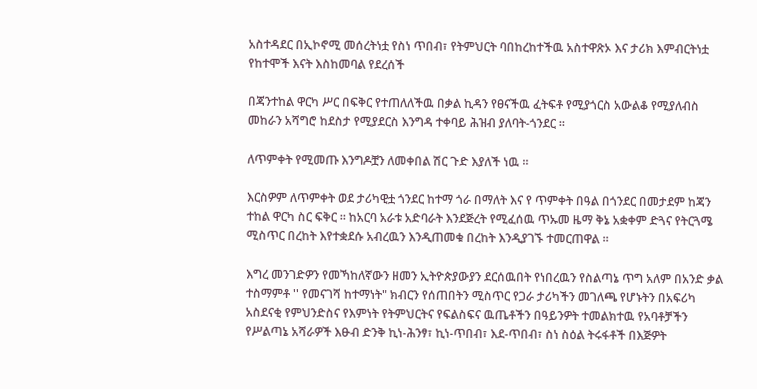አስተዳደር በኢኮኖሚ መሰረትነቷ የስነ ጥበብ፣ የትምህርት ባበከረከተችዉ አስተዋጽኦ እና ታሪክ እምብርትነቷ የከተሞች እናት እስከመባል የደረሰች

በጃንተከል ዋርካ ሥር በፍቅር የተጠለለችዉ በቃል ኪዳን የፀናችዉ ፈትፍቶ የሚያጎርስ አውልቆ የሚያለብስ መከራን አሻግሮ ከደስታ የሚያደርስ እንግዳ ተቀባይ ሕዝብ ያለባት-ጎንደር ።

ለጥምቀት የሚመጡ እንግዶቿን ለመቀበል ሽር ጉድ እያለች ነዉ ።

እርስዎም ለጥምቀት ወደ ታሪካዊቷ ጎንደር ከተማ ጎራ በማለት እና የ ጥምቀት በዓል በጎንደር በመታደም ከጃን ተከል ዋርካ ስር ፍቅር ። ከአርባ አራቱ አድባራት እንደጅረት የሚፈሰዉ ጥኡመ ዜማ ቅኔ አቋቀም ድጓና የትርጓሜ ሚስጥር በረከት እየተቋደሱ አብረዉን እንዲጠመቁ በረከት እንዲያገኙ ተመርጠዋል ።

እግረ መንገድዎን የመኻከለኛውን ዘመን ኢትዮጵያውያን ደርሰዉበት የነበረዉን የስልጣኔ ጥግ አለም በአንድ ቃል ተስማምቶ '' የመናገሻ ከተማነት" ክብርን የሰጠበትን ሚስጥር የጋራ ታሪካችን መገለጫ የሆኑትን በአፍሪካ አስደናቂ የምህንድስና የእምነት የትምህርትና የፍልስፍና ዉጤቶችን በዓይንዎት ተመልክተዉ የአባቶቻችን የሥልጣኔ አሻራዎች እፁብ ድንቅ ኪነ-ሕንፃ፣ ኪነ-ጥበብ፣ እደ-ጥበብ፣ ስነ ስዕል ትሩፋቶች በእጅዎት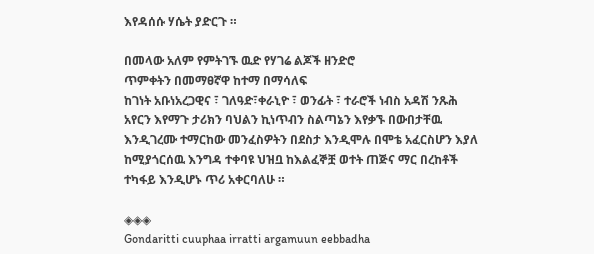እየዳሰሱ ሃሴት ያድርጉ ።

በመላው አለም የምትገኙ ዉድ የሃገሬ ልጆች ዘንድሮ
ጥምቀትን በመማፀኛዋ ከተማ በማሳለፍ
ከገነት አቡነአረጋዊና ፣ ገለዓድ፣ቀራኒዮ ፣ ወንፊት ፣ ተራሮች ነብስ አዳሽ ንጹሕ አየርን እየማጉ ታሪክን ባህልን ኪነጥብን ስልጣኔን እየቃኙ በውበታቸዉ እንዲገረሙ ተማርከው መንፈስዎትን በደስታ እንዲሞሉ በሞቴ አፈርስሆን እያለ ከሚያጎርሰዉ እንግዳ ተቀባዩ ህዝቧ ከእልፈኞቿ ወተት ጠጅና ማር በረከቶች ተካፋይ እንዲሆኑ ጥሪ አቀርባለሁ ።

◈◈◈
Gondaritti cuuphaa irratti argamuun eebbadha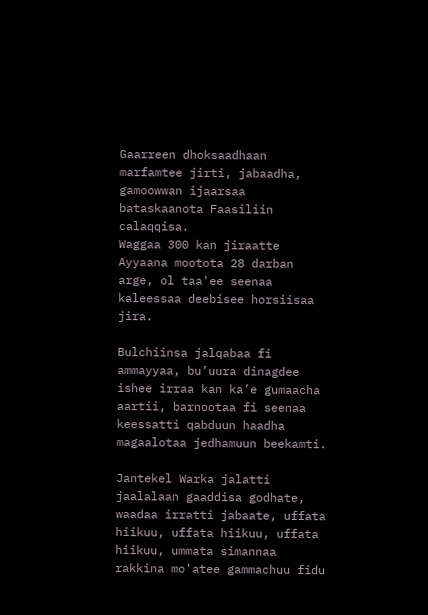Gaarreen dhoksaadhaan marfamtee jirti, jabaadha, gamoowwan ijaarsaa bataskaanota Faasiliin calaqqisa.
Waggaa 300 kan jiraatte Ayyaana mootota 28 darban arge, ol taa'ee seenaa kaleessaa deebisee horsiisaa jira.

Bulchiinsa jalqabaa fi ammayyaa, bu’uura dinagdee ishee irraa kan ka’e gumaacha aartii, barnootaa fi seenaa keessatti qabduun haadha magaalotaa jedhamuun beekamti.

Jantekel Warka jalatti jaalalaan gaaddisa godhate, waadaa irratti jabaate, uffata hiikuu, uffata hiikuu, uffata hiikuu, ummata simannaa rakkina mo'atee gammachuu fidu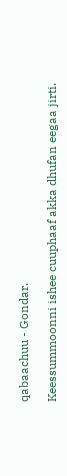qabaachuu - Gondar.

Keessummoonni ishee cuuphaaf akka dhufan eegaa jirti.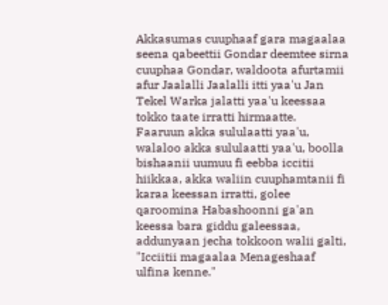Akkasumas cuuphaaf gara magaalaa seena qabeettii Gondar deemtee sirna cuuphaa Gondar, waldoota afurtamii afur Jaalalli Jaalalli itti yaa'u Jan Tekel Warka jalatti yaa'u keessaa tokko taate irratti hirmaatte.
Faaruun akka sululaatti yaa'u, walaloo akka sululaatti yaa'u, boolla bishaanii uumuu fi eebba iccitii hiikkaa, akka waliin cuuphamtanii fi karaa keessan irratti, golee qaroomina Habashoonni ga'an keessa bara giddu galeessaa, addunyaan jecha tokkoon walii galti, "Icciitii magaalaa Menageshaaf ulfina kenne."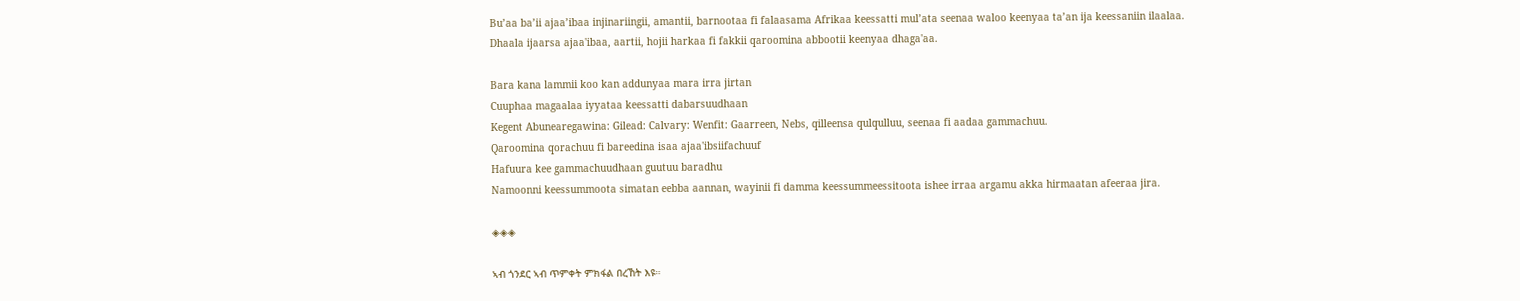Bu’aa ba’ii ajaa’ibaa injinariingii, amantii, barnootaa fi falaasama Afrikaa keessatti mul’ata seenaa waloo keenyaa ta’an ija keessaniin ilaalaa.
Dhaala ijaarsa ajaa'ibaa, aartii, hojii harkaa fi fakkii qaroomina abbootii keenyaa dhaga'aa.

Bara kana lammii koo kan addunyaa mara irra jirtan
Cuuphaa magaalaa iyyataa keessatti dabarsuudhaan
Kegent Abunearegawina: Gilead: Calvary: Wenfit: Gaarreen, Nebs, qilleensa qulqulluu, seenaa fi aadaa gammachuu.
Qaroomina qorachuu fi bareedina isaa ajaa'ibsiifachuuf
Hafuura kee gammachuudhaan guutuu baradhu
Namoonni keessummoota simatan eebba aannan, wayinii fi damma keessummeessitoota ishee irraa argamu akka hirmaatan afeeraa jira.

◈◈◈

ኣብ ጎንደር ኣብ ጥምቀት ምክፋል በረኸት እዩ።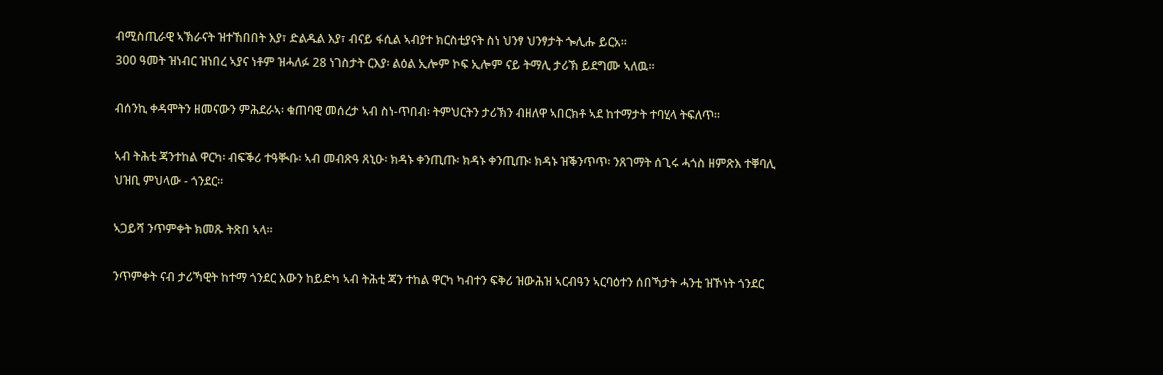ብሚስጢራዊ ኣኽራናት ዝተኸበበት እያ፣ ድልዱል እያ፣ ብናይ ፋሲል ኣብያተ ክርስቲያናት ስነ ህንፃ ህንፃታት ጐሊሑ ይርአ።
300 ዓመት ዝነብር ዝነበረ ኣያና ነቶም ዝሓለፉ 28 ነገስታት ርእያ፡ ልዕል ኢሎም ኮፍ ኢሎም ናይ ትማሊ ታሪኽ ይደግሙ ኣለዉ።

ብሰንኪ ቀዳሞትን ዘመናውን ምሕደራኣ፡ ቁጠባዊ መሰረታ ኣብ ስነ-ጥበብ፡ ትምህርትን ታሪኽን ብዘለዋ ኣበርክቶ ኣደ ከተማታት ተባሂላ ትፍለጥ።

ኣብ ትሕቲ ጃንተከል ዋርካ፡ ብፍቕሪ ተዓቚቡ፡ ኣብ መብጽዓ ጸኒዑ፡ ክዳኑ ቀንጢጡ፡ ክዳኑ ቀንጢጡ፡ ክዳኑ ዝቕንጥጥ፡ ንጸገማት ሰጊሩ ሓጎስ ዘምጽእ ተቐባሊ ህዝቢ ምህላው - ጎንደር።

ኣጋይሻ ንጥምቀት ክመጹ ትጽበ ኣላ።

ንጥምቀት ናብ ታሪኻዊት ከተማ ጎንደር እውን ከይድካ ኣብ ትሕቲ ጃን ተከል ዋርካ ካብተን ፍቅሪ ዝውሕዝ ኣርብዓን ኣርባዕተን ሰበኻታት ሓንቲ ዝኾነት ጎንደር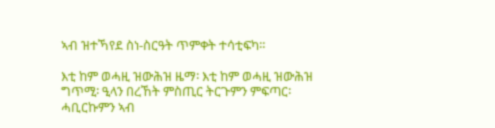ኣብ ዝተኻየደ ስነ-ስርዓት ጥምቀት ተሳቲፍካ።

እቲ ከም ወሓዚ ዝውሕዝ ዜማ፡ እቲ ከም ወሓዚ ዝውሕዝ ግጥሚ፡ ዒላን በረኸት ምስጢር ትርጉምን ምፍጣር፡ ሓቢርኩምን ኣብ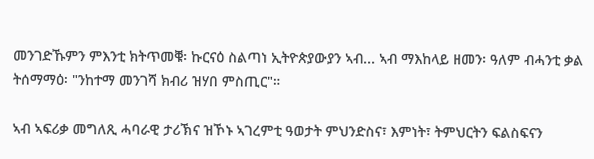መንገድኹምን ምእንቲ ክትጥመቑ፡ ኩርናዕ ስልጣነ ኢትዮጵያውያን ኣብ... ኣብ ማእከላይ ዘመን፡ ዓለም ብሓንቲ ቃል ትሰማማዕ፡ "ንከተማ መንገሻ ክብሪ ዝሃበ ምስጢር"።

ኣብ ኣፍሪቃ መግለጺ ሓባራዊ ታሪኽና ዝኾኑ ኣገረምቲ ዓወታት ምህንድስና፣ እምነት፣ ትምህርትን ፍልስፍናን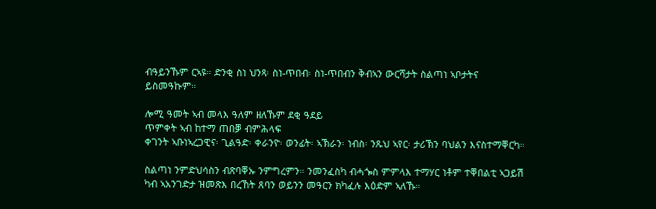ብዓይንኹም ርኣዩ። ድንቂ ስነ ህንጻ፡ ስነ-ጥበብ፡ ስነ-ጥበብን ቅብኣን ውርሻታት ስልጣነ ኣቦታትና ይስመዓኩም።

ሎሚ ዓመት ኣብ መላእ ዓለም ዘለኹም ደቂ ዓደይ
ጥምቀት ኣብ ከተማ ጠበቓ ብምሕላፍ
ቀገንት ኣቡነኣረጋዊና፡ ጊልዓድ፡ ቀራንዮ፡ ወንፊት፡ ኣኽራን፡ ነብስ፡ ንጹህ ኣየር፡ ታሪኽን ባህልን እናስተማቐርካ።

ስልጣነ ንምድህሳስን ብጽባቐኡ ንምግረምን። ንመንፈስካ ብሓጐስ ምምላእ ተማሃር ነቶም ተቐበልቲ ኣጋይሽ ካብ ኣአንገድታ ዝመጽእ በረኸት ጸባን ወይንን መዓርን ክካፈሉ እዕድም ኣለኹ።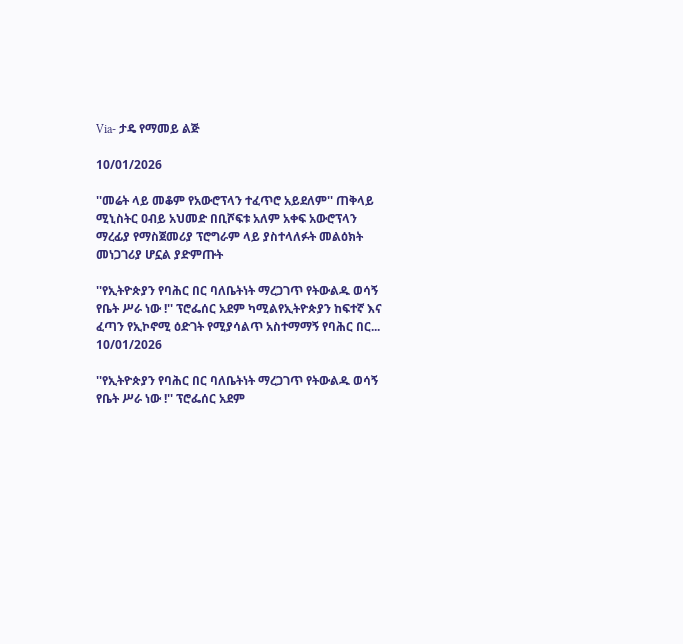Via- ታዴ የማመይ ልጅ

10/01/2026

''መሬት ላይ መቆም የአውሮፕላን ተፈጥሮ አይደለም'' ጠቅላይ ሚኒስትር ዐብይ አህመድ በቢሾፍቱ አለም አቀፍ አውሮፕላን ማረፊያ የማስጀመሪያ ፕሮግራም ላይ ያስተላለፉት መልዕክት መነጋገሪያ ሆኗል ያድምጡት

''የኢትዮጵያን የባሕር በር ባለቤትነት ማረጋገጥ የትውልዱ ወሳኝ የቤት ሥራ ነው !'' ፕሮፌሰር አደም ካሚልየኢትዮጵያን ከፍተኛ እና ፈጣን የኢኮኖሚ ዕድገት የሚያሳልጥ አስተማማኝ የባሕር በር...
10/01/2026

''የኢትዮጵያን የባሕር በር ባለቤትነት ማረጋገጥ የትውልዱ ወሳኝ የቤት ሥራ ነው !'' ፕሮፌሰር አደም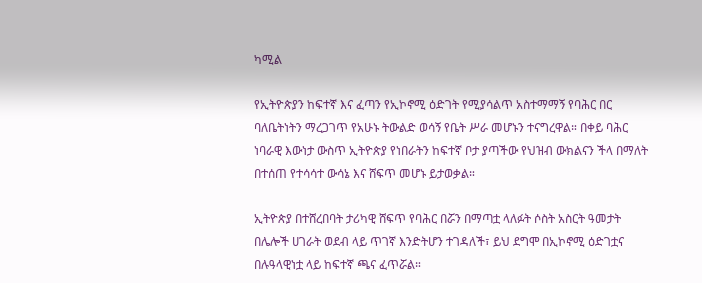ካሚል

የኢትዮጵያን ከፍተኛ እና ፈጣን የኢኮኖሚ ዕድገት የሚያሳልጥ አስተማማኝ የባሕር በር ባለቤትነትን ማረጋገጥ የአሁኑ ትውልድ ወሳኝ የቤት ሥራ መሆኑን ተናግረዋል። በቀይ ባሕር ነባራዊ እውነታ ውስጥ ኢትዮጵያ የነበራትን ከፍተኛ ቦታ ያጣችው የህዝብ ውክልናን ችላ በማለት በተሰጠ የተሳሳተ ውሳኔ እና ሸፍጥ መሆኑ ይታወቃል።

ኢትዮጵያ በተሸረበባት ታሪካዊ ሸፍጥ የባሕር በሯን በማጣቷ ላለፉት ሶስት አስርት ዓመታት በሌሎች ሀገራት ወደብ ላይ ጥገኛ እንድትሆን ተገዳለች፣ ይህ ደግሞ በኢኮኖሚ ዕድገቷና በሉዓላዊነቷ ላይ ከፍተኛ ጫና ፈጥሯል።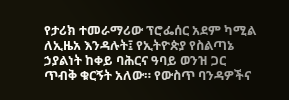የታሪክ ተመራማሪው ፕሮፌሰር አደም ካሚል ለኢዜአ እንዳሉት፤ የኢትዮጵያ የስልጣኔ ኃያልነት ከቀይ ባሕርና ዓባይ ወንዝ ጋር ጥብቅ ቁርኝት አለው። የውስጥ ባንዳዎችና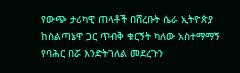የውጭ ታሪካዊ ጠላቶች በሸረቡት ሴራ ኢትዮጵያ ከስልጣኔዋ ጋር ጥብቅ ቁርኝት ካለው አስተማማኝ የባሕር በሯ እንድትገለል መደረጉን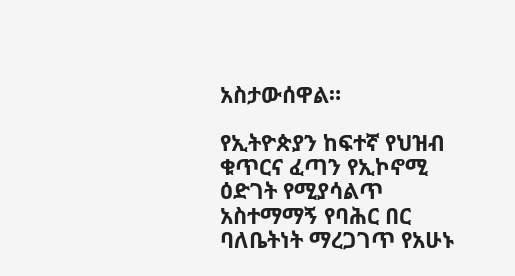አስታውሰዋል።

የኢትዮጵያን ከፍተኛ የህዝብ ቁጥርና ፈጣን የኢኮኖሚ ዕድገት የሚያሳልጥ አስተማማኝ የባሕር በር ባለቤትነት ማረጋገጥ የአሁኑ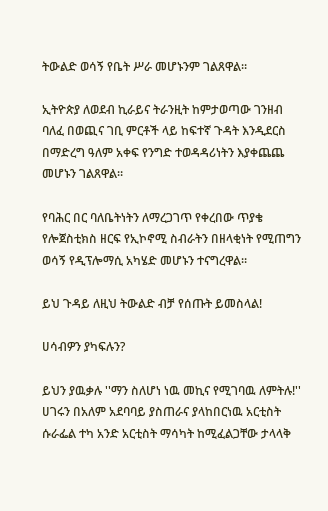ትውልድ ወሳኝ የቤት ሥራ መሆኑንም ገልጸዋል።

ኢትዮጵያ ለወደብ ኪራይና ትራንዚት ከምታወጣው ገንዘብ ባለፈ በወጪና ገቢ ምርቶች ላይ ከፍተኛ ጉዳት እንዲደርስ በማድረግ ዓለም አቀፍ የንግድ ተወዳዳሪነትን እያቀጨጨ መሆኑን ገልጸዋል።

የባሕር በር ባለቤትነትን ለማረጋገጥ የቀረበው ጥያቄ የሎጀስቲክስ ዘርፍ የኢኮኖሚ ስብራትን በዘላቂነት የሚጠግን ወሳኝ የዲፕሎማሲ አካሄድ መሆኑን ተናግረዋል።

ይህ ጉዳይ ለዚህ ትውልድ ብቻ የሰጡት ይመስላል!

ሀሳብዎን ያካፍሉን?

ይህን ያዉቃሉ ''ማን ስለሆነ ነዉ መኪና የሚገባዉ ለምትሉ!'' ሀገሩን በአለም አደባባይ ያስጠራና ያላከበርነዉ አርቲስት ሱራፌል ተካ አንድ አርቲስት ማሳካት ከሚፈልጋቸው ታላላቅ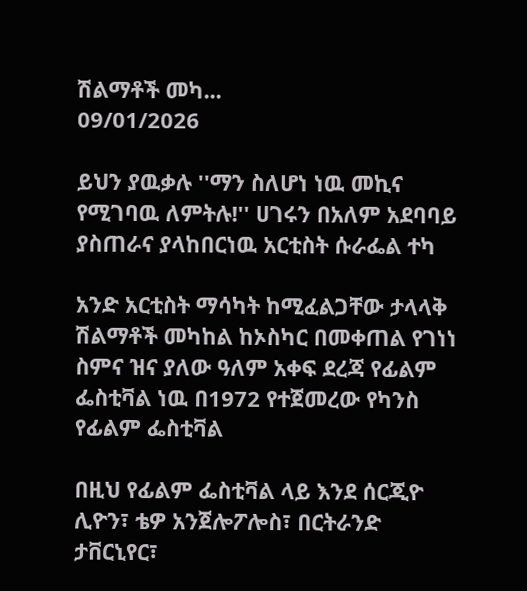ሽልማቶች መካ...
09/01/2026

ይህን ያዉቃሉ ''ማን ስለሆነ ነዉ መኪና የሚገባዉ ለምትሉ!'' ሀገሩን በአለም አደባባይ ያስጠራና ያላከበርነዉ አርቲስት ሱራፌል ተካ

አንድ አርቲስት ማሳካት ከሚፈልጋቸው ታላላቅ ሽልማቶች መካከል ከኦስካር በመቀጠል የገነነ ስምና ዝና ያለው ዓለም አቀፍ ደረጃ የፊልም ፌስቲቫል ነዉ በ1972 የተጀመረው የካንስ የፊልም ፌስቲቫል

በዚህ የፊልም ፌስቲቫል ላይ እንደ ሰርጂዮ ሊዮን፣ ቴዎ አንጀሎፖሎስ፣ በርትራንድ ታቨርኒየር፣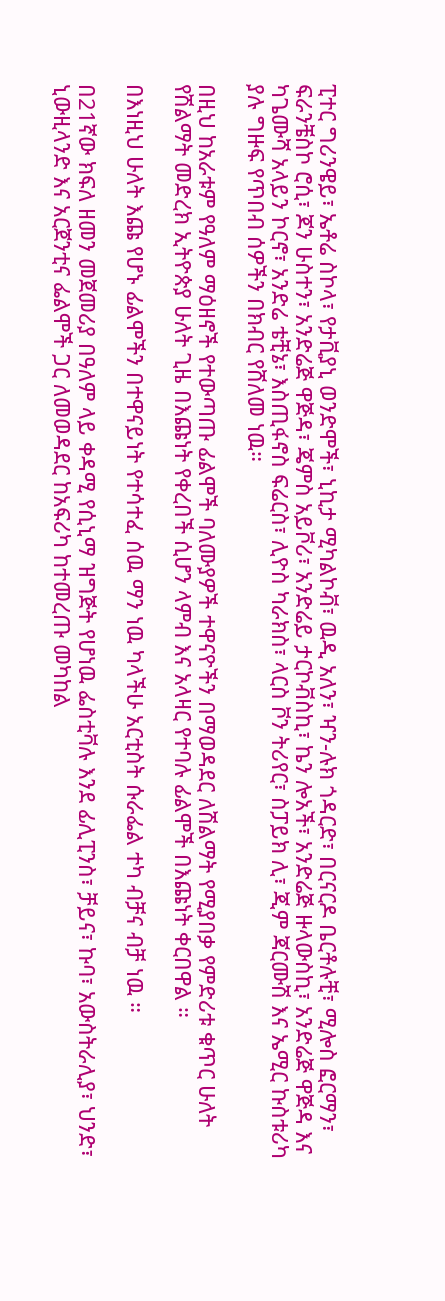ፒተር ግሪንዌይ፣ ኤቶሬ ስኮላ፣ የታቪያኒ ወንድሞች፣ ኒኪታ ሚካልኮቭ፣ ዉዲ አለን፣ ዣን-ሉክ ጎዳርድ፣ በርናርዶ ቤርቶሉቺ፣ ሚሎስ ፎርማን፣ ፍራንቼስኮ ሮሲ፣ ጆን ሁስተን፣ አንድሬጅ ዋጅዳ፣ ጄምስ አይቮሪ፣ አንድሬይ ታርኮቭስኪ፣ ኬን ሎአች፣ አንድሬጅ ዙላውስኪ፣ አንድሬጅ ዋጅዳ እና ካጌሙሻ አላይን ኮርኖ፣ አንድሬ ቴቺኔ፣ እስጢፋኖስ ፍሬርስ፣ ሊዮስ ካራክስ፣ ላርስ ቮን ትሪየር፣ ስፓይክ ሊ፣ ጂም ጃርሙሽ እና ኤሚር ኩስቱሪካ ያሉ ግዙፍ የጥበብ ሰዎችን በክብር የሸለመ ነዉ።

በዚህ ከአራቱም የዓለም ማዕዘኖች የተውጣጡ ፊልሞች ባለሙያዎች ተዋናዮችን በማወዳደር ለሽልማት የሚያበቃ የምድሪቱ ቁጥር ሁለት የሽልማት መድረክ ኢትዮጵያ ሁለት ጊዜ በእጩነት የቀረበች ሲሆን ላምብ እና አላዛር የተባሉ ፊልሞች በእጩነት ቀርበዋል ።

በእነዚህ ሁለት እጩ የሆኑ ፊልሞችን በተዋናይነት የተሳተፈ ሰዉ ማን ነዉ ካላችሁ አርቲስት ሱራፌል ተካ ብቻና ብቻ ነዉ ።

በ21ኛው ክፍለ ዘመን መጀመሪያ በዓለም ላይ ቀዳሚ የሲኒማ ዝግጅት የሆነዉ ፌስቲቫሉ እንደ ፊሊፒንስ፣ ቻይና፣ ኩባ፣ አውስትራሊያ፣ ህንድ፣ ኒውዚላንድ እና አርጀንቲና ፌልሞች ጋር ለመወዳደር ከአፍሪካ ከተመረጡ መካከል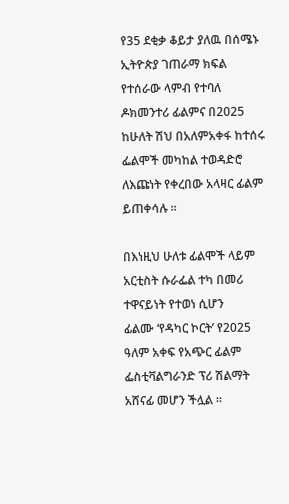የ35 ደቂቃ ቆይታ ያለዉ በሰሜኑ ኢትዮጵያ ገጠራማ ክፍል የተሰራው ላምብ የተባለ ዶክመንተሪ ፊልምና በ2025 ከሁለት ሽህ በአለምአቀፋ ከተሰሩ ፌልሞች መካከል ተወዳድሮ ለእጩነት የቀረበው አላዛር ፊልም ይጠቀሳሉ ።

በእነዚህ ሁለቱ ፊልሞች ላይም አርቲስት ሱራፌል ተካ በመሪ ተዋናይነት የተወነ ሲሆን
ፊልሙ ‘የዳካር ኮርት’ የ2025 ዓለም አቀፍ የአጭር ፊልም ፌስቲቫልግራንድ ፕሪ ሽልማት አሸናፊ መሆን ችሏል ።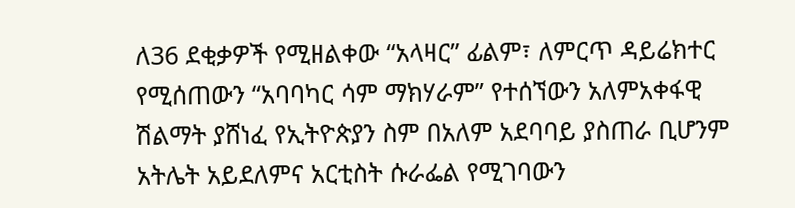ለ36 ደቂቃዎች የሚዘልቀው “አላዛር” ፊልም፣ ለምርጥ ዳይሬክተር የሚሰጠውን “አባባካር ሳም ማክሃራም” የተሰኘውን አለምአቀፋዊ ሽልማት ያሸነፈ የኢትዮጵያን ስም በአለም አደባባይ ያስጠራ ቢሆንም አትሌት አይደለምና አርቲስት ሱራፌል የሚገባውን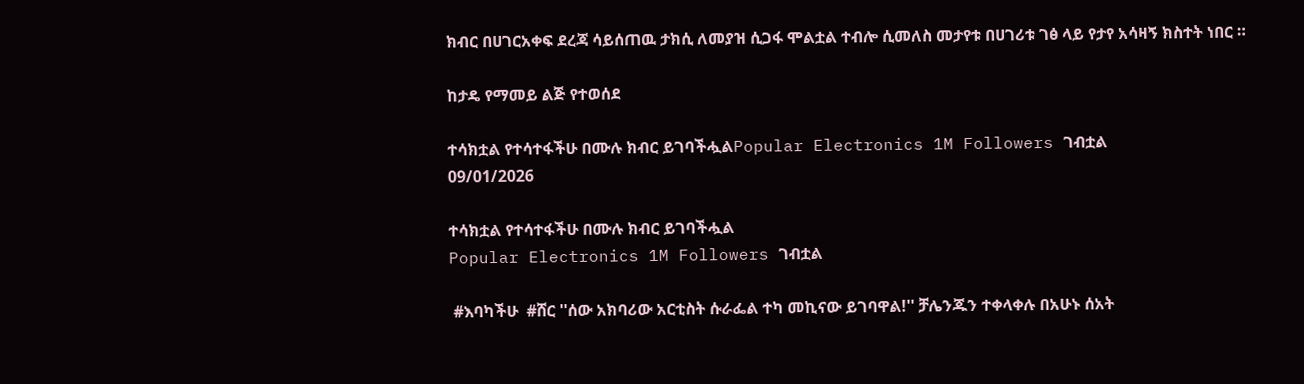ክብር በሀገርአቀፍ ደረጃ ሳይሰጠዉ ታክሲ ለመያዝ ሲጋፋ ሞልቷል ተብሎ ሲመለስ መታየቱ በሀገሪቱ ገፅ ላይ የታየ አሳዛኝ ክስተት ነበር ።

ከታዴ የማመይ ልጅ የተወሰደ

ተሳክቷል የተሳተፋችሁ በሙሉ ክብር ይገባችሗልPopular Electronics 1M Followers ገብቷል
09/01/2026

ተሳክቷል የተሳተፋችሁ በሙሉ ክብር ይገባችሗል
Popular Electronics 1M Followers ገብቷል

 #እባካችሁ  #ሸር ''ሰው አክባሪው አርቲስት ሱራፌል ተካ መኪናው ይገባዋል!'' ቻሌንጁን ተቀላቀሉ በአሁኑ ሰአት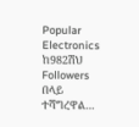Popular Electronics ከ982ሽህ Followers በላይ ተሻግረዋል...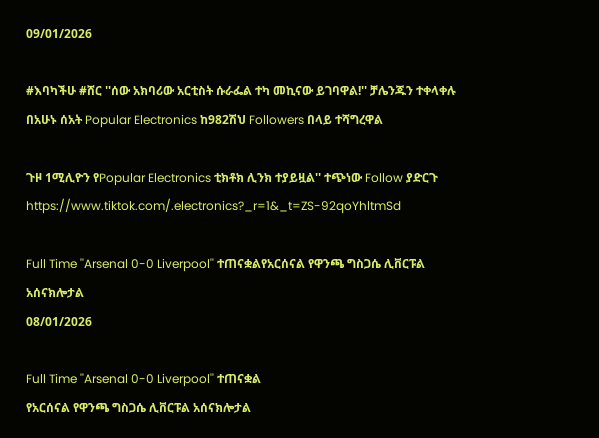09/01/2026

#እባካችሁ #ሸር ''ሰው አክባሪው አርቲስት ሱራፌል ተካ መኪናው ይገባዋል!'' ቻሌንጁን ተቀላቀሉ በአሁኑ ሰአት Popular Electronics ከ982ሽህ Followers በላይ ተሻግረዋል

ጉዞ 1ሚሊዮን የPopular Electronics ቲክቶክ ሊንክ ተያይዟል'' ተጭነው Follow ያድርጉ https://www.tiktok.com/.electronics?_r=1&_t=ZS-92qoYhltmSd

Full Time ''Arsenal 0-0 Liverpool'' ተጠናቋልየአርሰናል የዋንጫ ግስጋሴ ሊቨርፑል አሰናክሎታል
08/01/2026

Full Time ''Arsenal 0-0 Liverpool'' ተጠናቋል
የአርሰናል የዋንጫ ግስጋሴ ሊቨርፑል አሰናክሎታል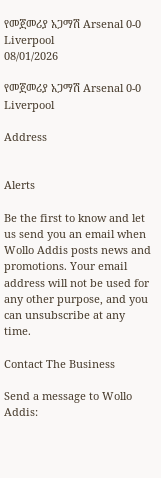የመጀመሪያ አጋማሽ Arsenal 0-0 Liverpool
08/01/2026

የመጀመሪያ አጋማሽ Arsenal 0-0 Liverpool

Address


Alerts

Be the first to know and let us send you an email when Wollo Addis posts news and promotions. Your email address will not be used for any other purpose, and you can unsubscribe at any time.

Contact The Business

Send a message to Wollo Addis: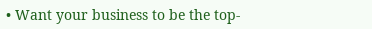• Want your business to be the top-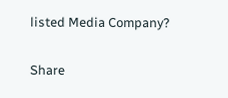listed Media Company?

Share